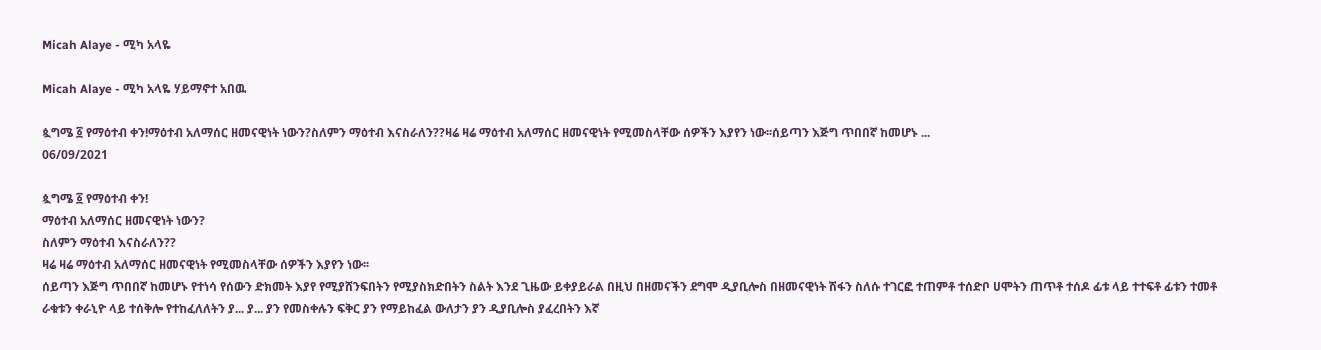Micah Alaye - ሚካ አላዬ

Micah Alaye - ሚካ አላዬ ሃይማኖተ አበዉ

ጷግሜ ፩ የማዕተብ ቀን!ማዕተብ አለማሰር ዘመናዊነት ነውን?ስለምን ማዕተብ እናስራለን??ዛሬ ዛሬ ማዕተብ አለማሰር ዘመናዊነት የሚመስላቸው ሰዎችን እያየን ነው፡፡ሰይጣን እጅግ ጥበበኛ ከመሆኑ ...
06/09/2021

ጷግሜ ፩ የማዕተብ ቀን!
ማዕተብ አለማሰር ዘመናዊነት ነውን?
ስለምን ማዕተብ እናስራለን??
ዛሬ ዛሬ ማዕተብ አለማሰር ዘመናዊነት የሚመስላቸው ሰዎችን እያየን ነው፡፡
ሰይጣን እጅግ ጥበበኛ ከመሆኑ የተነሳ የሰውን ድክመት እያየ የሚያሸንፍበትን የሚያስክድበትን ስልት እንደ ጊዜው ይቀያይራል በዚህ በዘመናችን ደግሞ ዲያቢሎስ በዘመናዊነት ሽፋን ስለሱ ተገርፎ ተጠምቶ ተሰድቦ ሀሞትን ጠጥቶ ተሰዶ ፊቱ ላይ ተተፍቶ ፊቱን ተመቶ ራቁቱን ቀራኒዮ ላይ ተሰቅሎ የተከፈለለትን ያ... ያ... ያን የመስቀሉን ፍቅር ያን የማይከፈል ውለታን ያን ዲያቢሎስ ያፈረበትን እኛ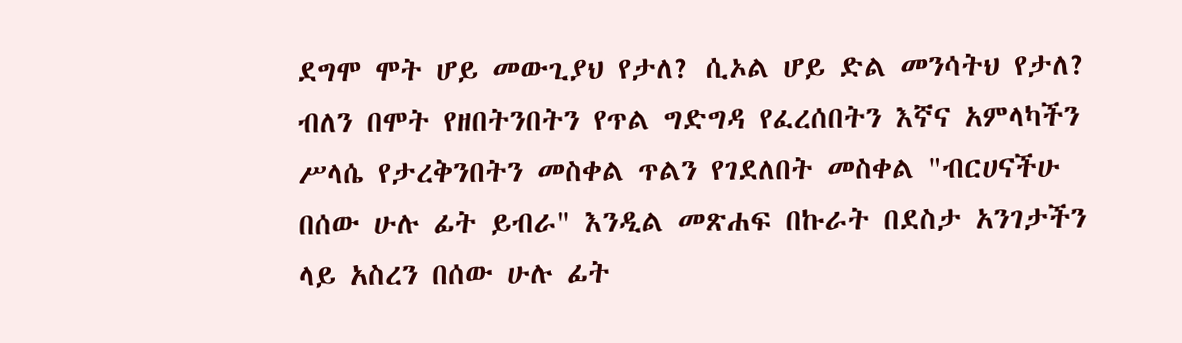ደግሞ ሞት ሆይ መውጊያህ የታለ? ሲኦል ሆይ ድል መንሳትህ የታለ? ብለን በሞት የዘበትንበትን የጥል ግድግዳ የፈረሰበትን እኛና አምላካችን ሥላሴ የታረቅንበትን መስቀል ጥልን የገደለበት መስቀል "ብርሀናችሁ በሰው ሁሉ ፊት ይብራ" እንዲል መጽሐፍ በኩራት በደስታ አንገታችን ላይ አስረን በሰው ሁሉ ፊት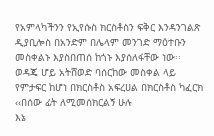የአምላካችንን የኢየሱስ ክርስቶስን ፍቅር እንዳንገልጽ ዲያቢሎስ በአንድም በሌላም መንገድ ማዕተቡን መስቀልኑ እያስበጠሰ ከጎኑ እያሰለፋቸው ነው፡፡
ወዳጄ ሆይ አትሸወድ ባሰርከው መስቀል ላይ የምታፍር ከሆነ በክርስቶስ አፍረሀል በክርስቶስ ካፈርክ
‹‹በሰው ፊት ለሚመሰክርልኝ ሁሉ
እኔ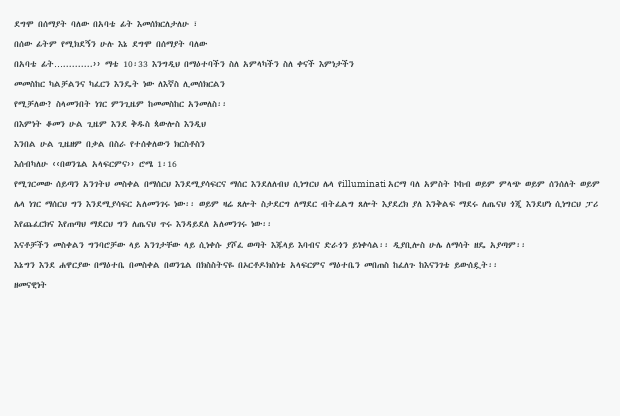ደግሞ በሰማያት ባለው በአባቴ ፊት እመሰክርለታለሁ ፣
በሰው ፊትም የሚክደኝን ሁሉ እኔ ደግሞ በሰማያት ባለው
በአባቴ ፊት…..........›› ማቴ 10፡33 እንግዲህ በማዕተባችን ስለ አምላካችን ስለ ቀናች እምነታችን
መመስከር ካልቻልንና ካፈርን እንዴት ነው ለእኛስ ሊመሰክርልን
የሚቻለው? ስላመንበት ነገር ምንጊዜም ከመመስከር አንመለስ፡፡
በእምነት ቆመን ሁል ጊዜም እንደ ቅዱስ ጳውሎስ እንዲህ
እንበል ሁል ጊዜዘም በቃል በስራ የተሰቀለውን ክርስቶስን
እሰብካለሁ ‹‹በወንጌል አላፍርምና›› ሮሜ 1፡16
የሚገርመው ሰይጣን አንገትህ መስቀል በማሰርህ እንደሚያሳፍርና ማሰር እንደለለብህ ሲነግርህ ሌላ የilluminati አርማ ባለ አምስት ኮከብ ወይም ምላጭ ወይም ሰንሰለት ወይም ሌላ ነገር ማሰርህ ግን እንደሚያሳፍር አለመንገሩ ነው፡፡ ወይም ዛሬ ጸሎት ስታደርግ ለማደር ብትፈልግ ጸሎት እያደረክ ያለ እንቅልፍ ማደሩ ለጤናህ ጎጂ እንደሆነ ሲነግርህ ፓሪ እየጨፈርክና እየጠጣህ ማደርህ ግን ለጤናህ ጥሩ እንዳይደለ አለመንገሩ ነው፡፡
እናቶቻችን መስቀልን ግንባሮቻው ላይ አንገታቸው ላይ ሲነቀሱ ያሾፈ ወጣት እጁላይ እባብና ድራጎን ይነቀሳል፡፡ ዲያቢሎስ ሁሌ ለማሳት ዘዴ አያጣም፡፡
እኔግን እንደ ሐዋርያው በማዕተቤ በመስቀል በወንጌል በክስስትናዬ በኦርቶዶክስነቴ አላፍርምና ማዕተቤን መበጠስ ከፈለጉ ከእናንገቴ ይውሰዷት፡፡
ዘመናዊነት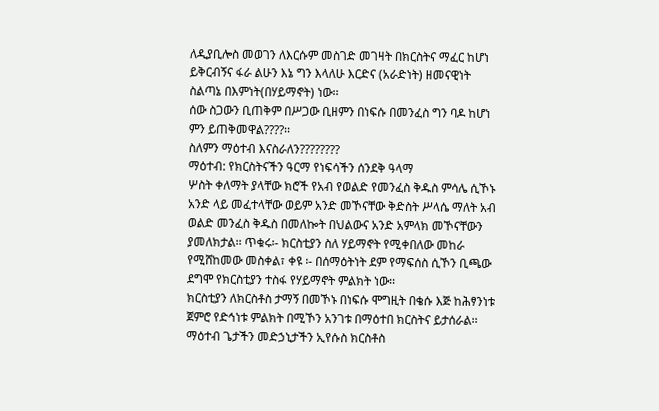ለዲያቢሎስ መወገን ለእርሱም መስገድ መገዛት በክርስትና ማፈር ከሆነ ይቅርብኝና ፋራ ልሁን እኔ ግን እላለሁ እርድና (አራድነት) ዘመናዊነት ስልጣኔ በእምነት(በሃይማኖት) ነው፡፡
ሰው ስጋውን ቢጠቅም በሥጋው ቢዘምን በነፍሱ በመንፈስ ግን ባዶ ከሆነ ምን ይጠቅመዋል????፡፡
ስለምን ማዕተብ እናስራለን????????
ማዕተብ: የክርስትናችን ዓርማ የነፍሳችን ሰንደቅ ዓላማ
ሦስት ቀለማት ያላቸው ክሮች የአብ የወልድ የመንፈስ ቅዱስ ምሳሌ ሲኾኑ አንድ ላይ መፈተላቸው ወይም አንድ መኾናቸው ቅድስት ሥላሴ ማለት አብ ወልድ መንፈስ ቅዱስ በመለኰት በህልውና አንድ አምላክ መኾናቸውን ያመለክታል፡፡ ጥቁሩ፡- ክርስቲያን ስለ ሃይማኖት የሚቀበለው መከራ የሚሸከመው መስቀል፣ ቀዩ ፡- በሰማዕትነት ደም የማፍሰስ ሲኾን ቢጫው ደግሞ የክርስቲያን ተስፋ የሃይማኖት ምልክት ነው፡፡
ክርስቲያን ለክርስቶስ ታማኝ በመኾኑ በነፍሱ ሞግዚት በቄሱ እጅ ከሕፃንነቱ ጀምሮ የድኅነቱ ምልክት በሚኾን አንገቱ በማዕተበ ክርስትና ይታሰራል፡፡ ማዕተብ ጌታችን መድኃኒታችን ኢየሱስ ክርስቶስ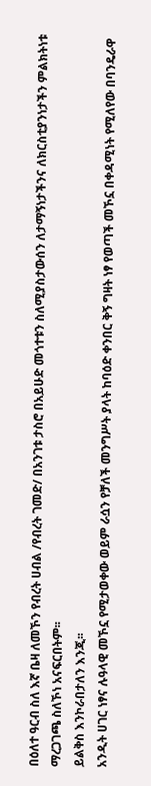በዕለተ ዓርብ ስለ እኛ ቤዛ ለመኾን የብረት ሀብል /የብረት ገመድ/ በአንገቱ ታስሮ በአይሁድ መጎተቱን ስለሚያስታውሰን ለታማኝነታችንና ለክርስቲያንነታችን ምልክትነቱ ማረጋገጫ ስለኾነ አናፍርበትም፡፡
ይልቅስ እንኮራበታለን እንጂ፡፡
አንዲት ሀገር ነፃና ሉዓላዊ መኾኗ የሚታወቀው ወይም ራሷን የቻለች መንግሥት ያላት ከባዕድ ቀንበር ቅኝ ግዛት ነፃ የወጣች መኾኗ በቀዳሚነት የሚለየው በባንዴራዋ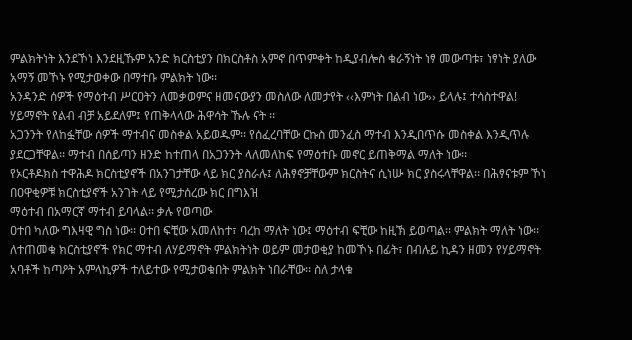ምልክትነት እንደኾነ እንደዚኹም አንድ ክርስቲያን በክርስቶስ አምኖ በጥምቀት ከዲያብሎስ ቁራኝነት ነፃ መውጣቱ፣ ነፃነት ያለው አማኝ መኾኑ የሚታወቀው በማተቡ ምልክት ነው፡፡
አንዳንድ ሰዎች የማዕተብ ሥርዐትን ለመቃወምና ዘመናውያን መስለው ለመታየት ‹‹እምነት በልብ ነው›› ይላሉ፤ ተሳስተዋል! ሃይማኖት የልብ ብቻ አይደለም፤ የጠቅላላው ሕዋሳት ኹሉ ናት ፡፡
አጋንንት የለከፏቸው ሰዎች ማተብና መስቀል አይወዱም፡፡ የሰፈረባቸው ርኩስ መንፈስ ማተብ እንዲበጥሱ መስቀል እንዲጥሉ ያደርጋቸዋል፡፡ ማተብ በሰይጣን ዘንድ ከተጠላ በአጋንንት ላለመለከፍ የማዕተቡ መኖር ይጠቅማል ማለት ነው፡፡
የኦርቶዶክስ ተዋሕዶ ክርስቲያኖች በአንገታቸው ላይ ክር ያስራሉ፤ ለሕፃኖቻቸውም ክርስትና ሲነሡ ክር ያስሩላቸዋል፡፡ በሕፃናቱም ኾነ በዐዋቂዎቹ ክርስቲያኖች አንገት ላይ የሚታሰረው ክር በግእዝ
ማዕተብ በአማርኛ ማተብ ይባላል፡፡ ቃሉ የወጣው
ዐተበ ካለው ግእዛዊ ግስ ነው፡፡ ዐተበ ፍቺው አመለከተ፣ ባረከ ማለት ነው፤ ማዕተብ ፍቺው ከዚኽ ይወጣል፡፡ ምልክት ማለት ነው፡፡
ለተጠመቁ ክርስቲያኖች የክር ማተብ ለሃይማኖት ምልክትነት ወይም መታወቂያ ከመኾኑ በፊት፣ በብሉይ ኪዳን ዘመን የሃይማኖት አባቶች ከጣዖት አምላኪዎች ተለይተው የሚታወቁበት ምልክት ነበራቸው፡፡ ስለ ታላቁ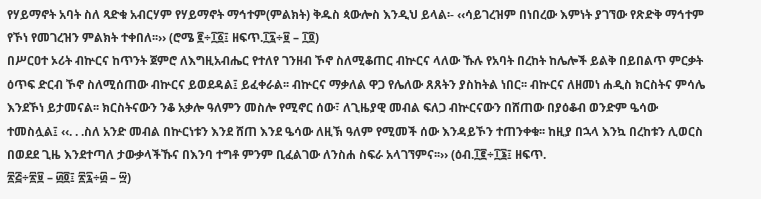የሃይማኖት አባት ስለ ጻድቁ አብርሃም የሃይማኖት ማኅተም(ምልክት) ቅዱስ ጳውሎስ እንዲህ ይላል፡- ‹‹ሳይገረዝም በነበረው እምነት ያገኘው የጽድቅ ማኅተም የኾነ የመገረዝን ምልክት ተቀበለ፡፡›› (ሮሜ ፪÷፲፩፤ ዘፍጥ.፲፯÷፱ – ፲፬)
በሥርዐተ ኦሪት ብኵርና ከጥንት ጀምሮ ለእግዚአብሔር የተለየ ገንዘብ ኾኖ ስለሚቆጠር ብኵርና ላለው ኹሉ የአባት በረከት ከሌሎች ይልቅ በይበልጥ ምርቃት ዕጥፍ ድርብ ኾኖ ስለሚሰጠው ብኵርና ይወደዳል፤ ይፈቀራል፡፡ ብኵርና ማቃለል ዋጋ የሌለው ጸጸትን ያስከትል ነበር፡፡ ብኵርና ለዘመነ ሐዲስ ክርስትና ምሳሌ እንደኾነ ይታመናል፡፡ ክርስትናውን ንቆ አቃሎ ዓለምን መስሎ የሚኖር ሰው፣ ለጊዜያዊ መብል ፍለጋ ብኵርናውን በሸጠው በያዕቆብ ወንድም ዔሳው ተመስሏል፤ ‹‹. . .ስለ አንድ መብል በኵርነቱን እንደ ሸጠ እንደ ዔሳው ለዚኽ ዓለም የሚመች ሰው እንዳይኾን ተጠንቀቁ፡፡ ከዚያ በኋላ እንኳ በረከቱን ሊወርስ በወደደ ጊዜ እንደተጣለ ታውቃላችኹና በእንባ ተግቶ ምንም ቢፈልገው ለንስሐ ስፍራ አላገኘምና፡፡›› (ዕብ.፲፪÷፲፮፤ ዘፍጥ.
፳፭÷፳፱ – ፴፬፤ ፳፯÷፴ – ፵)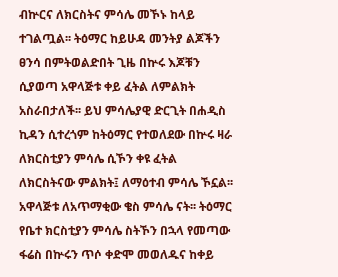ብኵርና ለክርስትና ምሳሌ መኾኑ ከላይ ተገልጧል፡፡ ትዕማር ከይሁዳ መንትያ ልጆችን ፀንሳ በምትወልድበት ጊዜ በኵሩ እጆቹን ሲያወጣ አዋላጅቱ ቀይ ፈትል ለምልክት አስራበታለች፡፡ ይህ ምሳሌያዊ ድርጊት በሐዲስ ኪዳን ሲተረጎም ከትዕማር የተወለደው በኵሩ ዛራ ለክርስቲያን ምሳሌ ሲኾን ቀዩ ፈትል ለክርስትናው ምልክት፤ ለማዕተብ ምሳሌ ኾኗል፡፡
አዋላጅቱ ለአጥማቂው ቄስ ምሳሌ ናት፡፡ ትዕማር የቤተ ክርስቲያን ምሳሌ ስትኾን በኋላ የመጣው ፋሬስ በኵሩን ጥሶ ቀድሞ መወለዱና ከቀይ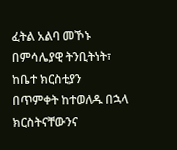ፈትል አልባ መኾኑ በምሳሌያዊ ትንቢትነት፣ ከቤተ ክርስቲያን በጥምቀት ከተወለዱ በኋላ ክርስትናቸውንና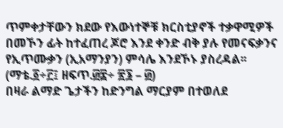ጥምቀታቸውን ክደው የእውነተኞቹ ክርስቲያኖች ተቃዋሚዎች በመኾን ፊት ከተፈጠረ ጆሮ እንደ ቀንድ ብቅ ያሉ የመናፍቃንና የኢጥሙቃን (ኢአማንያን) ምሳሌ እንደኾኑ ያስረዳል፡፡ (ማቴ.፩÷፫፤ ዘፍጥ.፴፰÷ ፳፮ – ፴)
በዛራ ልማድ ጌታችን ከድንግል ማርያም በተወለደ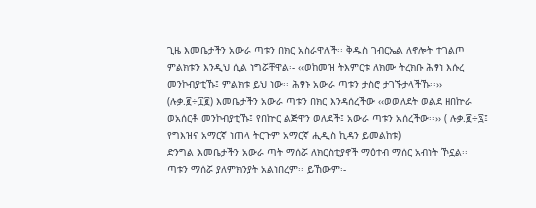ጊዜ እመቤታችን አውራ ጣቱን በክር አስራዋለች፡፡ ቅዱስ ገብርኤል ለኖሎት ተገልጦ ምልክቱን እንዲህ ሲል ነግሯቸዋል፡- ‹‹ወከመዝ ትእምርቱ ለክሙ ትረክቡ ሕፃነ እሱረ መንኮብያቲኹ፤ ምልክቱ ይህ ነው፡፡ ሕፃኑ አውራ ጣቱን ታስሮ ታገኙታላችኹ፡፡›› (ሉቃ.፪÷፲፪) እመቤታችን አውራ ጣቱን በክር እንዳሰረችው ‹‹ወወለደት ወልደ ዘበኵራ ወአሰርቶ መንኮብያቲኹ፤ የበኵር ልጅዋን ወለደች፤ አውራ ጣቱን አሰረችው፡፡›› ( ሉቃ.፪÷፯፤ የግእዝና አማርኛ ነጠላ ትርጉም አማርኛ ሒዲስ ኪዳን ይመልከቱ)
ድንግል እመቤታችን አውራ ጣት ማሰሯ ለክርስቲያኖች ማዕተብ ማሰር አብነት ኾኗል፡፡ ጣቱን ማሰሯ ያለምክንያት አልነበረም፡፡ ይኸውም፡-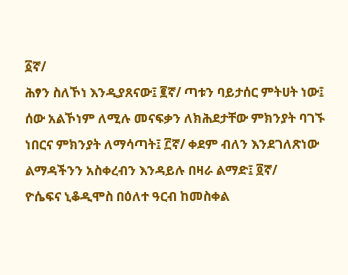፩ኛ/
ሕፃን ስለኾነ እንዲያጸናው፤ ፪ኛ/ ጣቱን ባይታሰር ምትሀት ነው፤ ሰው አልኾነም ለሚሉ መናፍቃን ለክሕደታቸው ምክንያት ባገኙ ነበርና ምክንያት ለማሳጣት፤ ፫ኛ/ ቀደም ብለን እንደገለጽነው ልማዳችንን አስቀረብን እንዳይሉ በዛራ ልማድ፤ ፬ኛ/
ዮሴፍና ኒቆዲሞስ በዕለተ ዓርብ ከመስቀል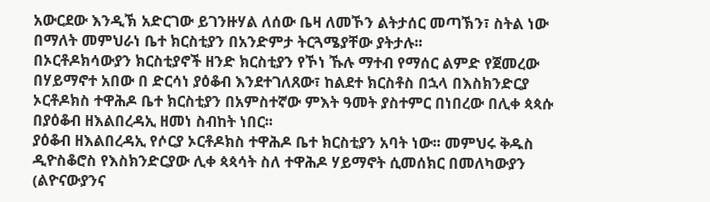አውርደው እንዲኽ አድርገው ይገንዙሃል ለሰው ቤዛ ለመኾን ልትታሰር መጣኽን፣ ስትል ነው በማለት መምህራነ ቤተ ክርስቲያን በአንድምታ ትርጓሜያቸው ያትታሉ፡፡
በኦርቶዶክሳውያን ክርስቲያኖች ዘንድ ክርስቲያን የኾነ ኹሉ ማተብ የማሰር ልምድ የጀመረው በሃይማኖተ አበው በ ድርሳነ ያዕቆብ እንደተገለጸው፣ ከልደተ ክርስቶስ በኋላ በእስክንድርያ ኦርቶዶክስ ተዋሕዶ ቤተ ክርስቲያን በአምስተኛው ምእት ዓመት ያስተምር በነበረው በሊቀ ጳጳሱ በያዕቆብ ዘእልበረዳኢ ዘመነ ስብከት ነበር፡፡
ያዕቆብ ዘእልበረዳኢ የሶርያ ኦርቶዶክስ ተዋሕዶ ቤተ ክርስቲያን አባት ነው፡፡ መምህሩ ቅዱስ ዲዮስቆሮስ የእስክንድርያው ሊቀ ጳጳሳት ስለ ተዋሕዶ ሃይማኖት ሲመሰክር በመለካውያን (ልዮናውያንና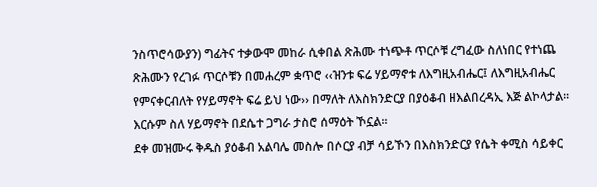ንስጥሮሳውያን) ግፊትና ተቃውሞ መከራ ሲቀበል ጽሕሙ ተነጭቶ ጥርሶቹ ረግፈው ስለነበር የተነጨ ጽሕሙን የረገፉ ጥርሶቹን በመሐረም ቋጥሮ ‹‹ዝንቱ ፍሬ ሃይማኖቱ ለእግዚአብሔር፤ ለእግዚአብሔር የምናቀርብለት የሃይማኖት ፍሬ ይህ ነው›› በማለት ለእስክንድርያ በያዕቆብ ዘእልበረዳኢ እጅ ልኮላታል፡፡ እርሱም ስለ ሃይማኖት በደሴተ ጋግራ ታስሮ ሰማዕት ኾኗል፡፡
ደቀ መዝሙሩ ቅዱስ ያዕቆብ አልባሌ መስሎ በሶርያ ብቻ ሳይኾን በእስክንድርያ የሴት ቀሚስ ሳይቀር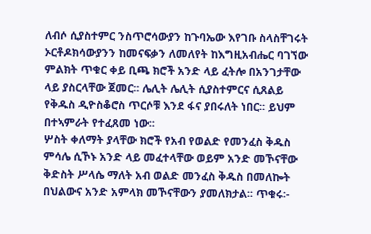ለብሶ ሲያስተምር ንስጥሮሳውያን ከጉባኤው እየገቡ ስላስቸገሩት ኦርቶዶክሳውያንን ከመናፍቃን ለመለየት ከእግዚአብሔር ባገኘው ምልክት ጥቁር ቀይ ቢጫ ክሮች አንድ ላይ ፈትሎ በአንገታቸው ላይ ያስርላቸው ጀመር፡፡ ሌሊት ሌሊት ሲያስተምርና ሲጸልይ የቅዱስ ዲዮስቆሮስ ጥርሶቹ እንደ ፋና ያበሩለት ነበር፡፡ ይህም በተኣምራት የተፈጸመ ነው፡፡
ሦስት ቀለማት ያላቸው ክሮች የአብ የወልድ የመንፈስ ቅዱስ ምሳሌ ሲኾኑ አንድ ላይ መፈተላቸው ወይም አንድ መኾናቸው ቅድስት ሥላሴ ማለት አብ ወልድ መንፈስ ቅዱስ በመለኰት በህልውና አንድ አምላክ መኾናቸውን ያመለክታል፡፡ ጥቁሩ፡-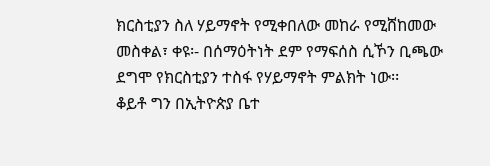ክርስቲያን ስለ ሃይማኖት የሚቀበለው መከራ የሚሸከመው መስቀል፣ ቀዩ፡- በሰማዕትነት ደም የማፍሰስ ሲኾን ቢጫው ደግሞ የክርስቲያን ተስፋ የሃይማኖት ምልክት ነው፡፡
ቆይቶ ግን በኢትዮጵያ ቤተ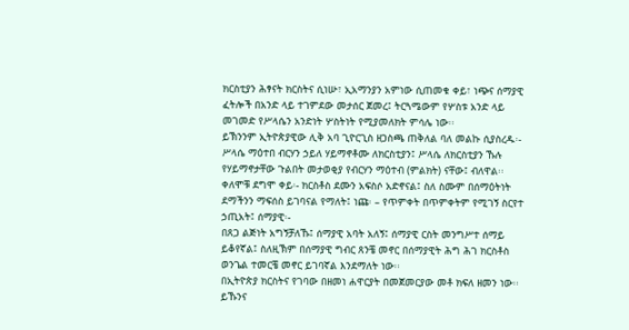ክርስቲያን ሕፃናት ክርስትና ሲነሡ፣ ኢአማንያን አምነው ሲጠመቁ ቀይ፣ ነጭና ሰማያዊ ፈትሎች በአንድ ላይ ተገምደው መታሰር ጀመረ፤ ትርጓሜውም የሦስቱ አንድ ላይ መገመድ የሥላሴን አንድነት ሦስትነት የሚያመለክት ምሳሌ ነው፡፡
ይኽንንም ኢትዮጵያዊው ሊቅ አባ ጊዮርጊስ ዘጋስጫ ጠቅለል ባለ መልኩ ሲያስረዱ፡-
ሥላሴ ማዕተበ ብርሃን ኃይለ ሃይማኖቶሙ ለክርስቲያን፤ ሥላሴ ለክርስቲያን ኹሉ የሃይማኖታቸው ጉልበት መታወቂያ የብርሃን ማዕተብ (ምልክት) ናቸው፤ ብለዋል፡፡
ቀለሞቹ ደግሞ ቀይ፡- ክርስቶስ ደሙን አፍስሶ አድኖናል፤ ስለ ስሙም በሰማዕትነት ደማችንን ማፍሰስ ይገባናል የማለት፤ ነጩ፡ – የጥምቀት በጥምቀትም የሚገኝ ስርየተ ኃጢአት፤ ሰማያዊ፡-
በጸጋ ልጅነት አግኝቻለኹ፤ ሰማያዊ አባት አለኝ፤ ሰማያዊ ርስት መንግሥተ ሰማይ ይቆየኛል፤ ስለዚኽም በሰማያዊ ግብር ጸንቼ መኖር በሰማያዊት ሕግ ሕገ ክርስቶስ ወንጌል ተመርቼ መኖር ይገባኛል እንደማለት ነው፡፡
በኢትዮጵያ ክርስትና የገባው በዘመነ ሐዋርያት በመጀመርያው መቶ ክፍለ ዘመን ነው፡፡ ይኹንና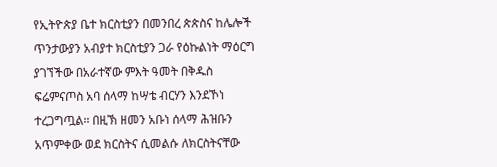የኢትዮጵያ ቤተ ክርስቲያን በመንበረ ጵጵስና ከሌሎች ጥንታውያን አብያተ ክርስቲያን ጋራ የዕኩልነት ማዕርግ ያገኘችው በአራተኛው ምእት ዓመት በቅዱስ ፍሬምናጦስ አባ ሰላማ ከሣቴ ብርሃን እንደኾነ ተረጋግጧል፡፡ በዚኽ ዘመን አቡነ ሰላማ ሕዝቡን አጥምቀው ወደ ክርስትና ሲመልሱ ለክርስትናቸው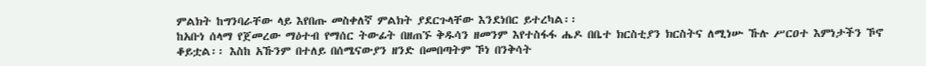ምልክት ከግንባራቸው ላይ እየበጡ መስቀለኛ ምልክት ያደርጉላቸው እንደነበር ይተረካል፡፡
ከአቡነ ሰላማ የጀመረው ማዕተብ የማሰር ትውፊት በዘጠኙ ቅዱሳን ዘመንም እየተስፋፋ ሔዶ በቤተ ክርስቲያን ክርስትና ለሚነሡ ኹሉ ሥርዐተ እምነታችን ኾኖ ቆይቷል፡፡ እስከ አኹንም በተለይ በሰሜናውያን ዘንድ በመበጣትም ኾነ በንቅሳት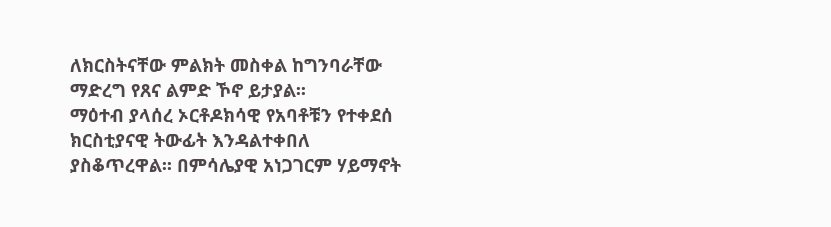ለክርስትናቸው ምልክት መስቀል ከግንባራቸው ማድረግ የጸና ልምድ ኾኖ ይታያል፡፡
ማዕተብ ያላሰረ ኦርቶዶክሳዊ የአባቶቹን የተቀደሰ ክርስቲያናዊ ትውፊት እንዳልተቀበለ ያስቆጥረዋል፡፡ በምሳሌያዊ አነጋገርም ሃይማኖት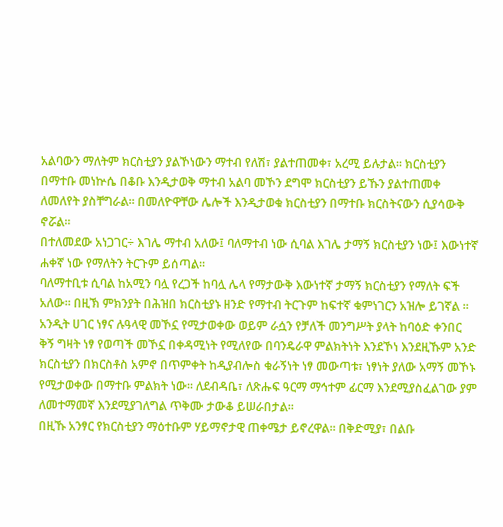አልባውን ማለትም ክርስቲያን ያልኾነውን ማተብ የለሽ፣ ያልተጠመቀ፣ አረሚ ይሉታል፡፡ ክርስቲያን በማተቡ መነኵሴ በቆቡ እንዲታወቅ ማተብ አልባ መኾን ደግሞ ክርስቲያን ይኹን ያልተጠመቀ ለመለየት ያስቸግራል፡፡ በመለዮዋቸው ሌሎች እንዲታወቁ ክርስቲያን በማተቡ ክርስትናውን ሲያሳውቅ ኖሯል፡፡
በተለመደው አነጋገር÷ እገሌ ማተብ አለው፤ ባለማተብ ነው ሲባል እገሌ ታማኝ ክርስቲያን ነው፤ እውነተኛ ሐቀኛ ነው የማለትን ትርጉም ይሰጣል፡፡
ባለማተቢቱ ሲባል ከአሚን ባሏ የረጋች ከባሏ ሌላ የማታውቅ እውነተኛ ታማኝ ክርስቲያን የማለት ፍች አለው፡፡ በዚኽ ምክንያት በሕዝበ ክርስቲያኑ ዘንድ የማተብ ትርጉም ከፍተኛ ቁምነገርን አዝሎ ይገኛል ፡፡
አንዲት ሀገር ነፃና ሉዓላዊ መኾኗ የሚታወቀው ወይም ራሷን የቻለች መንግሥት ያላት ከባዕድ ቀንበር ቅኝ ግዛት ነፃ የወጣች መኾኗ በቀዳሚነት የሚለየው በባንዴራዋ ምልክትነት እንደኾነ እንደዚኹም አንድ ክርስቲያን በክርስቶስ አምኖ በጥምቀት ከዲያብሎስ ቁራኝነት ነፃ መውጣቱ፣ ነፃነት ያለው አማኝ መኾኑ የሚታወቀው በማተቡ ምልክት ነው፡፡ ለደብዳቤ፣ ለጽሑፍ ዓርማ ማኅተም ፊርማ እንደሚያስፈልገው ያም ለመተማመኛ እንደሚያገለግል ጥቅሙ ታውቆ ይሠራበታል፡፡
በዚኹ አንፃር የክርስቲያን ማዕተቡም ሃይማኖታዊ ጠቀሜታ ይኖረዋል፡፡ በቅድሚያ፣ በልቡ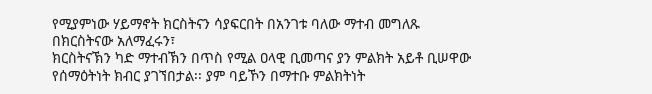የሚያምነው ሃይማኖት ክርስትናን ሳያፍርበት በአንገቱ ባለው ማተብ መግለጹ በክርስትናው አለማፈሩን፣
ክርስትናኽን ካድ ማተብኽን በጥስ የሚል ዐላዊ ቢመጣና ያን ምልክት አይቶ ቢሠዋው የሰማዕትነት ክብር ያገኘበታል፡፡ ያም ባይኾን በማተቡ ምልክትነት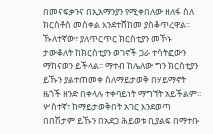በመናፍቃንና በኢአማንያን የሚቀበለው ዘለፋ ስለ ክርስቶስ መስቀል እንደተሸከመ ያስቆጥረዋል፡፡
ኹለተኛው፣ ያለጥርጥር ክርስቲያን መኾኑ ታውቆለት ከክርስቲያን ወገኖች ጋራ ተሳትፎውን ማከናወን ይችላል፡፡ ማተብ ከሌለው ግን ክርስቲያን ይኹን ያልተጠመቀ ስለማይታወቅ በሃይማኖት ዜጎች ዘንድ በቀላሉ ተቀባይነት ማግኘት አይችልም፡፡ ሦስተኛ፣ ከማይታወቅበት አገር እንደወጣ በበሽታም ይኹን በአደጋ ሕይወቱ ቢያልፍ በማተቡ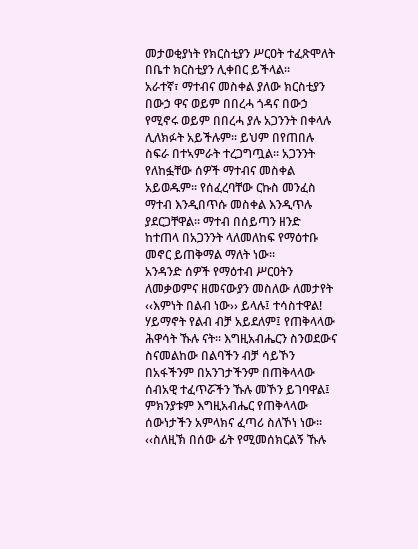መታወቂያነት የክርስቲያን ሥርዐት ተፈጽሞለት በቤተ ክርስቲያን ሊቀበር ይችላል፡፡
አራተኛ፣ ማተብና መስቀል ያለው ክርስቲያን በውኃ ዋና ወይም በበረሓ ጎዳና በውኃ የሚኖሩ ወይም በበረሓ ያሉ አጋንንት በቀላሉ ሊለክፉት አይችሉም፡፡ ይህም በየጠበሉ ስፍራ በተኣምራት ተረጋግጧል፡፡ አጋንንት የለከፏቸው ሰዎች ማተብና መስቀል አይወዱም፡፡ የሰፈረባቸው ርኩስ መንፈስ ማተብ እንዲበጥሱ መስቀል እንዲጥሉ ያደርጋቸዋል፡፡ ማተብ በሰይጣን ዘንድ ከተጠላ በአጋንንት ላለመለከፍ የማዕተቡ መኖር ይጠቅማል ማለት ነው፡፡
አንዳንድ ሰዎች የማዕተብ ሥርዐትን ለመቃወምና ዘመናውያን መስለው ለመታየት ‹‹እምነት በልብ ነው›› ይላሉ፤ ተሳስተዋል! ሃይማኖት የልብ ብቻ አይደለም፤ የጠቅላላው ሕዋሳት ኹሉ ናት፡፡ እግዚአብሔርን ስንወደውና ስናመልከው በልባችን ብቻ ሳይኾን በአፋችንም በአንገታችንም በጠቅላላው ሰብአዊ ተፈጥሯችን ኹሉ መኾን ይገባዋል፤ ምክንያቱም እግዚአብሔር የጠቅላላው ሰውነታችን አምላክና ፈጣሪ ስለኾነ ነው፡፡ ‹‹ስለዚኽ በሰው ፊት የሚመሰክርልኝ ኹሉ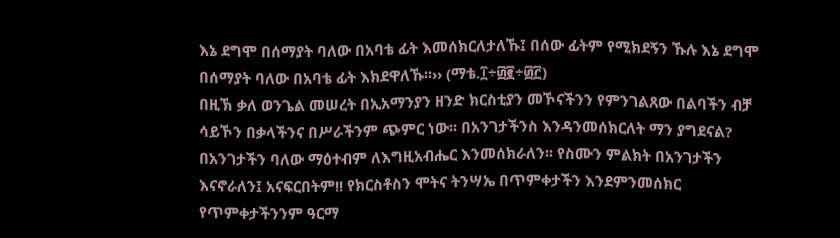እኔ ደግሞ በሰማያት ባለው በአባቴ ፊት እመሰክርለታለኹ፤ በሰው ፊትም የሚክደኝን ኹሉ እኔ ደግሞ በሰማያት ባለው በአባቴ ፊት እክደዋለኹ፡፡›› (ማቴ.፲÷፴፪÷፴፫)
በዚኽ ቃለ ወንጌል መሠረት በኢአማንያን ዘንድ ክርስቲያን መኾናችንን የምንገልጸው በልባችን ብቻ ሳይኾን በቃላችንና በሥራችንም ጭምር ነው፡፡ በአንገታችንስ እንዳንመሰክርለት ማን ያግደናል? በአንገታችን ባለው ማዕተብም ለእግዚአብሔር እንመሰክራለን፡፡ የስሙን ምልክት በአንገታችን እናኖራለን፤ አናፍርበትም!! የክርስቶስን ሞትና ትንሣኤ በጥምቀታችን እንደምንመሰክር የጥምቀታችንንም ዓርማ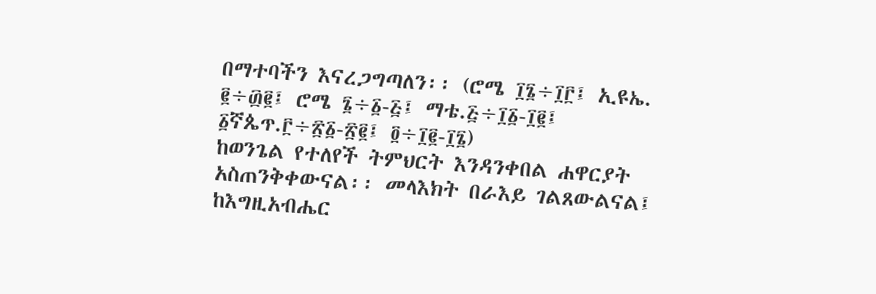በማተባችን እናረጋግጣለን፡፡ (ሮሜ ፲፮÷፲፫፤ ኢዩኤ. ፪÷፴፪፤ ሮሜ ፮÷፩-፭፤ ማቴ.፭÷፲፩-፲፪፤ ፩ኛጴጥ.፫÷፳፩-፳፪፤ ፬÷፲፪-፲፮)
ከወንጌል የተለየች ትምህርት እንዳንቀበል ሐዋርያት አስጠንቅቀውናል፡፡ መላእክት በራእይ ገልጸውልናል፤ ከእግዚአብሔር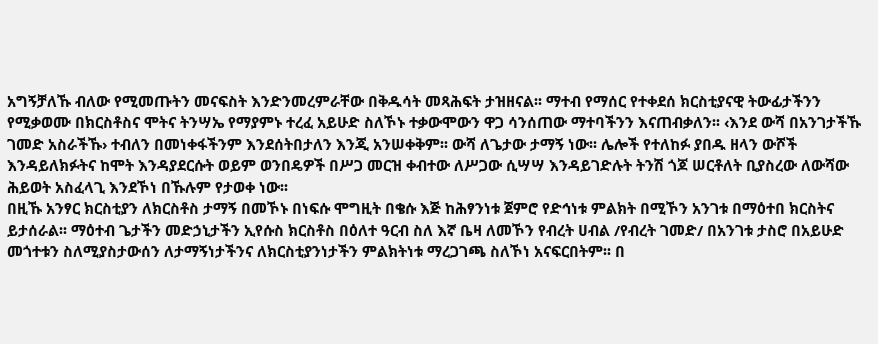አግኝቻለኹ ብለው የሚመጡትን መናፍስት እንድንመረምራቸው በቅዱሳት መጻሕፍት ታዝዘናል፡፡ ማተብ የማሰር የተቀደሰ ክርስቲያናዊ ትውፊታችንን የሚቃወሙ በክርስቶስና ሞትና ትንሣኤ የማያምኑ ተረፈ አይሁድ ስለኾኑ ተቃውሞውን ዋጋ ሳንሰጠው ማተባችንን እናጠብቃለን፡፡ ‹እንደ ውሻ በአንገታችኹ ገመድ አስራችኹ› ተብለን በመነቀፋችንም እንደሰትበታለን እንጂ አንሠቀቅም፡፡ ውሻ ለጌታው ታማኝ ነው፡፡ ሌሎች የተለከፉ ያበዱ ዘላን ውሾች እንዳይለክፉትና ከሞት እንዳያደርሱት ወይም ወንበዴዎች በሥጋ መርዝ ቀብተው ለሥጋው ሲሣሣ እንዳይገድሉት ትንሽ ጎጆ ሠርቶለት ቢያስረው ለውሻው ሕይወት አስፈላጊ እንደኾነ በኹሉም የታወቀ ነው፡፡
በዚኹ አንፃር ክርስቲያን ለክርስቶስ ታማኝ በመኾኑ በነፍሱ ሞግዚት በቄሱ እጅ ከሕፃንነቱ ጀምሮ የድኅነቱ ምልክት በሚኾን አንገቱ በማዕተበ ክርስትና ይታሰራል፡፡ ማዕተብ ጌታችን መድኃኒታችን ኢየሱስ ክርስቶስ በዕለተ ዓርብ ስለ እኛ ቤዛ ለመኾን የብረት ሀብል /የብረት ገመድ/ በአንገቱ ታስሮ በአይሁድ መጎተቱን ስለሚያስታውሰን ለታማኝነታችንና ለክርስቲያንነታችን ምልክትነቱ ማረጋገጫ ስለኾነ አናፍርበትም፡፡ በ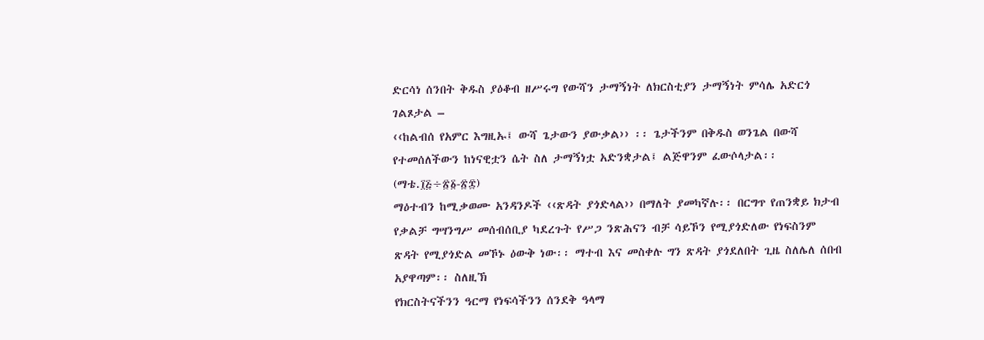ድርሳነ ሰንበት ቅዱስ ያዕቆብ ዘሥሩግ የውሻን ታማኝነት ለክርስቲያን ታማኝነት ምሳሌ አድርጎ ገልጾታል –
‹‹ከልብሰ የአምር እግዚኡ፤ ውሻ ጌታውን ያውቃል›› ፡፡ ጌታችንም በቅዱስ ወንጌል በውሻ የተመሰለችውን ከነናዊቷን ሴት ስለ ታማኝነቷ አድንቋታል፤ ልጅዋንም ፈውሶላታል፡፡(ማቴ.፲፭÷፳፩-፳፰)
ማዕተብን ከሚቃወሙ አንዳንዶች ‹‹ጽዳት ያጎድላል›› በማለት ያመካኛሉ፡፡ በርግጥ የጠንቋይ ክታብ የቃልቻ ግሣንግሥ መሰብሰቢያ ካደረጉት የሥጋ ንጽሕናን ብቻ ሳይኾን የሚያጎድለው የነፍስንም ጽዳት የሚያጎድል መኾኑ ዕውቅ ነው፡፡ ማተብ እና መስቀሉ ግን ጽዳት ያጎደለበት ጊዜ ስለሌለ ሰበብ አያዋጣም፡፡ ስለዚኽ
የክርስትናችንን ዓርማ የነፍሳችንን ሰንደቅ ዓላማ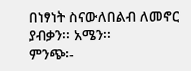በነፃነት ስናውለበልብ ለመኖር ያብቃን፡፡ አሜን፡፡
ምንጭ፡-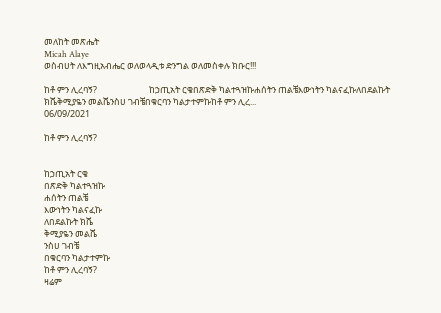መለከት መጽሔት
Micah Alaye
ወስብሀት ለእግዚአብሔር ወለወላዲቱ ድንግል ወለመስቀሉ ክቡር!!!

ከቶ ምን ሊረባኝ?                          ከኃጢአት ርቄበጽድቅ ካልተጓዝኩሐሰትን ጠልቼእውነትን ካልናፈኩለበደልኩት ክሼቅሚያዬን መልሼንስሀ ገብቼበቁርባን ካልታተምኩከቶ ምን ሊረ...
06/09/2021

ከቶ ምን ሊረባኝ?


ከኃጢአት ርቄ
በጽድቅ ካልተጓዝኩ
ሐሰትን ጠልቼ
እውነትን ካልናፈኩ
ለበደልኩት ክሼ
ቅሚያዬን መልሼ
ንስሀ ገብቼ
በቁርባን ካልታተምኩ
ከቶ ምን ሊረባኝ?
ዛሬም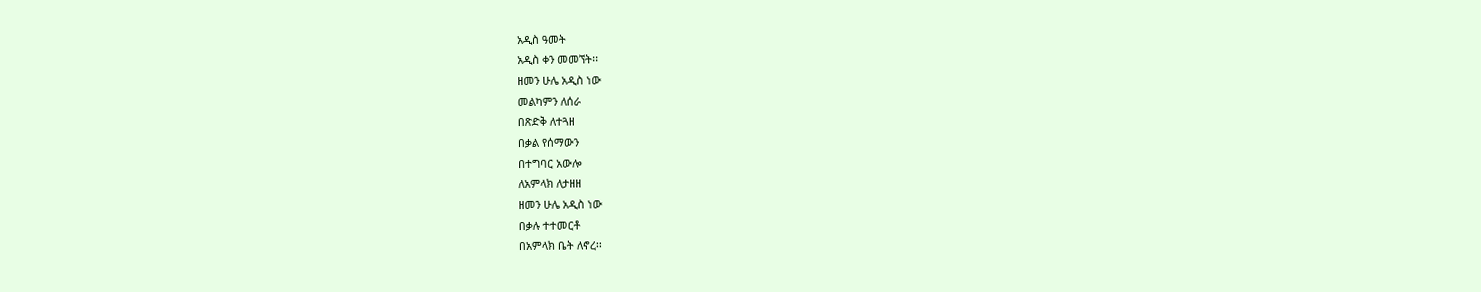አዲስ ዓመት
አዲስ ቀን መመኘት፡፡
ዘመን ሁሌ አዲስ ነው
መልካምን ለሰራ
በጽድቅ ለተጓዘ
በቃል የሰማውን
በተግባር አውሎ
ለአምላክ ለታዘዘ
ዘመን ሁሌ አዲስ ነው
በቃሉ ተተመርቶ
በአምላክ ቤት ለኖረ፡፡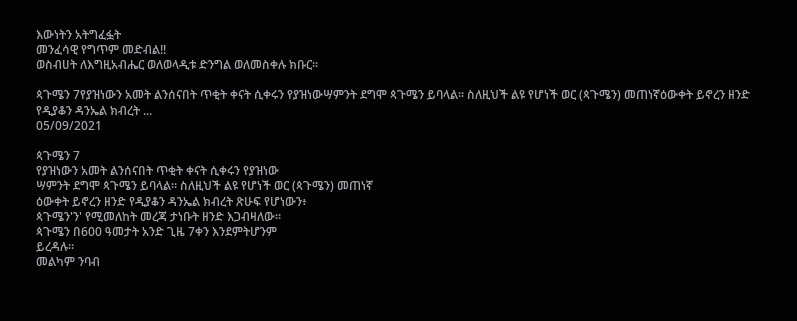እውነትን አትግፈፏት
መንፈሳዊ የግጥም መድብል!!
ወስብሀት ለእግዚአብሔር ወለወላዲቱ ድንግል ወለመስቀሉ ክቡር፡፡

ጳጉሜን 7የያዝነውን አመት ልንሰናበት ጥቂት ቀናት ሲቀሩን የያዝነውሣምንት ደግሞ ጳጉሜን ይባላል። ስለዚህች ልዩ የሆነች ወር (ጳጉሜን) መጠነኛዕውቀት ይኖረን ዘንድ የዲያቆን ዳንኤል ክብረት ...
05/09/2021

ጳጉሜን 7
የያዝነውን አመት ልንሰናበት ጥቂት ቀናት ሲቀሩን የያዝነው
ሣምንት ደግሞ ጳጉሜን ይባላል። ስለዚህች ልዩ የሆነች ወር (ጳጉሜን) መጠነኛ
ዕውቀት ይኖረን ዘንድ የዲያቆን ዳንኤል ክብረት ጽሁፍ የሆነውን፥
ጳጉሜን'ን' የሚመለከት መረጃ ታነቡት ዘንድ እጋብዛለው።
ጳጉሜን በ600 ዓመታት አንድ ጊዜ 7ቀን እንደምትሆንም
ይረዳሉ።
መልካም ንባብ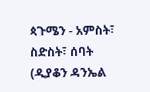ጳጉሜን - አምስት፣ ስድስት፣ ሰባት
(ዲያቆን ዳንኤል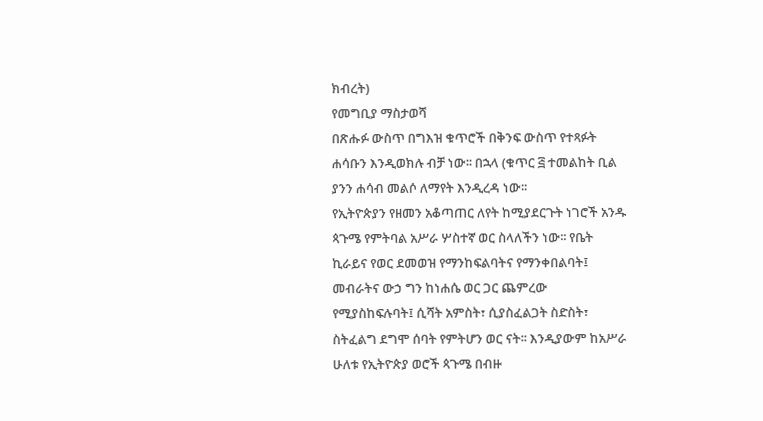ክብረት)
የመግቢያ ማስታወሻ
በጽሑፉ ውስጥ በግእዝ ቁጥሮች በቅንፍ ውስጥ የተጻፉት
ሐሳቡን እንዲወክሉ ብቻ ነው፡፡ በኋላ (ቁጥር ፭ ተመልከት ቢል
ያንን ሐሳብ መልሶ ለማየት እንዲረዳ ነው፡፡
የኢትዮጵያን የዘመን አቆጣጠር ለየት ከሚያደርጉት ነገሮች አንዱ
ጳጉሜ የምትባል አሥራ ሦስተኛ ወር ስላለችን ነው፡፡ የቤት
ኪራይና የወር ደመወዝ የማንከፍልባትና የማንቀበልባት፤
መብራትና ውኃ ግን ከነሐሴ ወር ጋር ጨምረው
የሚያስከፍሉባት፤ ሲሻት አምስት፣ ሲያስፈልጋት ስድስት፣
ስትፈልግ ደግሞ ሰባት የምትሆን ወር ናት፡፡ እንዲያውም ከአሥራ
ሁለቱ የኢትዮጵያ ወሮች ጳጉሜ በብዙ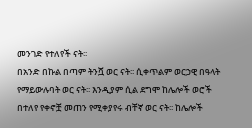መንገድ የተለየች ናት፡፡
በአንድ በኩል በጣም ትንሿ ወር ናት፡፡ ሲቀጥልም ወርኃዊ በዓላት
የማይውሉባት ወር ናት፡፡ እንዲያም ሲል ደግሞ ከሌሎች ወሮች
በተለየ የቀኖቿ መጠን የሚቀያየሩ ብቸኛ ወር ናት፡፡ ከሌሎች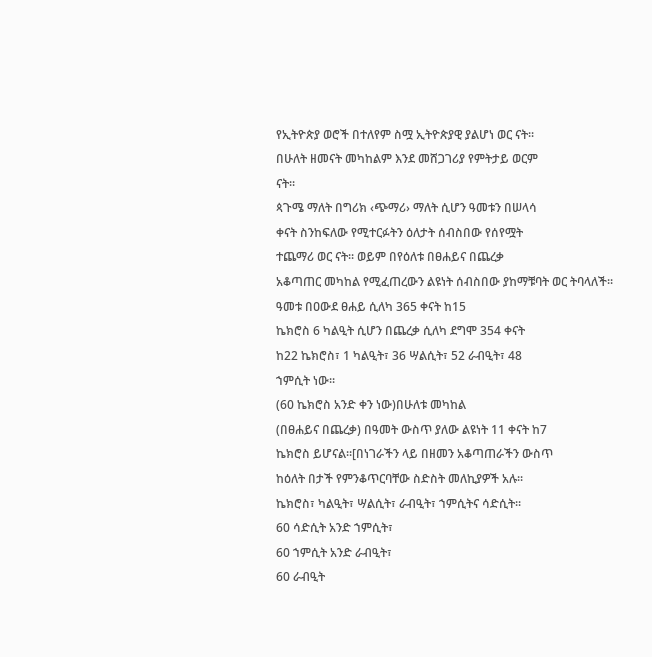የኢትዮጵያ ወሮች በተለየም ስሟ ኢትዮጵያዊ ያልሆነ ወር ናት፡፡
በሁለት ዘመናት መካከልም እንደ መሸጋገሪያ የምትታይ ወርም
ናት፡፡
ጳጉሜ ማለት በግሪክ ‹ጭማሪ› ማለት ሲሆን ዓመቱን በሠላሳ
ቀናት ስንከፍለው የሚተርፉትን ዕለታት ሰብስበው የሰየሟት
ተጨማሪ ወር ናት፡፡ ወይም በየዕለቱ በፀሐይና በጨረቃ
አቆጣጠር መካከል የሚፈጠረውን ልዩነት ሰብስበው ያከማቹባት ወር ትባላለች፡፡
ዓመቱ በዐውደ ፀሐይ ሲለካ 365 ቀናት ከ15
ኬክሮስ 6 ካልዒት ሲሆን በጨረቃ ሲለካ ደግሞ 354 ቀናት
ከ22 ኬክሮስ፣ 1 ካልዒት፣ 36 ሣልሲት፣ 52 ራብዒት፣ 48
ኀምሲት ነው፡፡
(60 ኬክሮስ አንድ ቀን ነው)በሁለቱ መካከል
(በፀሐይና በጨረቃ) በዓመት ውስጥ ያለው ልዩነት 11 ቀናት ከ7
ኬክሮስ ይሆናል፡፡[በነገራችን ላይ በዘመን አቆጣጠራችን ውስጥ
ከዕለት በታች የምንቆጥርባቸው ስድስት መለኪያዎች አሉ፡፡
ኬክሮስ፣ ካልዒት፣ ሣልሲት፣ ራብዒት፣ ኀምሲትና ሳድሲት፡፡
60 ሳድሲት አንድ ኀምሲት፣
60 ኀምሲት አንድ ራብዒት፣
60 ራብዒት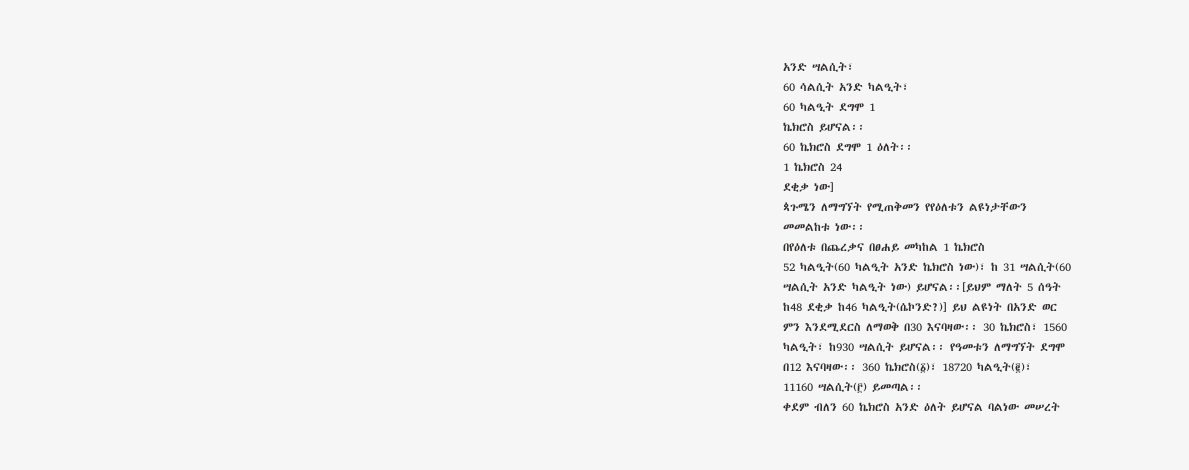አንድ ሣልሲት፣
60 ሳልሲት አንድ ካልዒት፣
60 ካልዒት ደግሞ 1
ኬክሮስ ይሆናል፡፡
60 ኬክሮስ ደግሞ 1 ዕለት፡፡
1 ኬክሮስ 24
ደቂቃ ነው]
ጳጉሜን ለማግኘት የሚጠቅመን የየዕለቱን ልዩነታቸውን
መመልከቱ ነው፡፡
በየዕለቱ በጨረቃና በፀሐይ መካከል 1 ኬክሮስ
52 ካልዒት(60 ካልዒት አንድ ኬክሮስ ነው)፣ ከ 31 ሣልሲት(60
ሣልሲት አንድ ካልዒት ነው) ይሆናል፡፡[ይህም ማለት 5 ሰዓት
ከ48 ደቂቃ ከ46 ካልዒት(ሴኮንድ?)] ይህ ልዩነት በአንድ ወር
ምን እንደሚደርስ ለማወቅ በ30 እናባዛው፡፡ 30 ኬክሮስ፣ 1560
ካልዒት፣ ከ930 ሣልሲት ይሆናል፡፡ የዓመቱን ለማግኘት ደግሞ
በ12 እናባዛው፡፡ 360 ኬክሮስ(፩)፣ 18720 ካልዒት(፪)፣
11160 ሣልሲት(፫) ይመጣል፡፡
ቀደም ብለን 60 ኬክሮስ አንድ ዕለት ይሆናል ባልነው መሠረት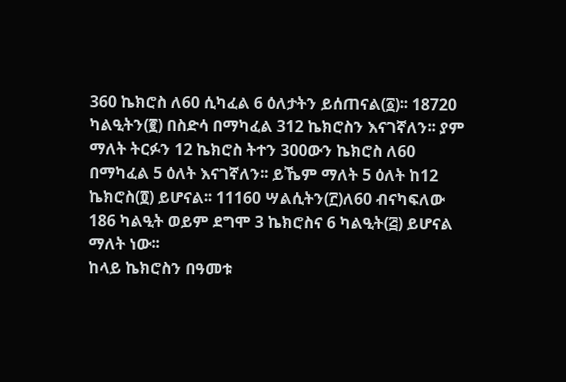360 ኬክሮስ ለ60 ሲካፈል 6 ዕለታትን ይሰጠናል(፩)፡፡ 18720
ካልዒትን(፪) በስድሳ በማካፈል 312 ኬክሮስን እናገኛለን፡፡ ያም
ማለት ትርፉን 12 ኬክሮስ ትተን 300ውን ኬክሮስ ለ60
በማካፈል 5 ዕለት እናገኛለን፡፡ ይኼም ማለት 5 ዕለት ከ12
ኬክሮስ(፬) ይሆናል፡፡ 11160 ሣልሲትን(፫)ለ60 ብናካፍለው
186 ካልዒት ወይም ደግሞ 3 ኬክሮስና 6 ካልዒት(፭) ይሆናል
ማለት ነው፡፡
ከላይ ኬክሮስን በዓመቱ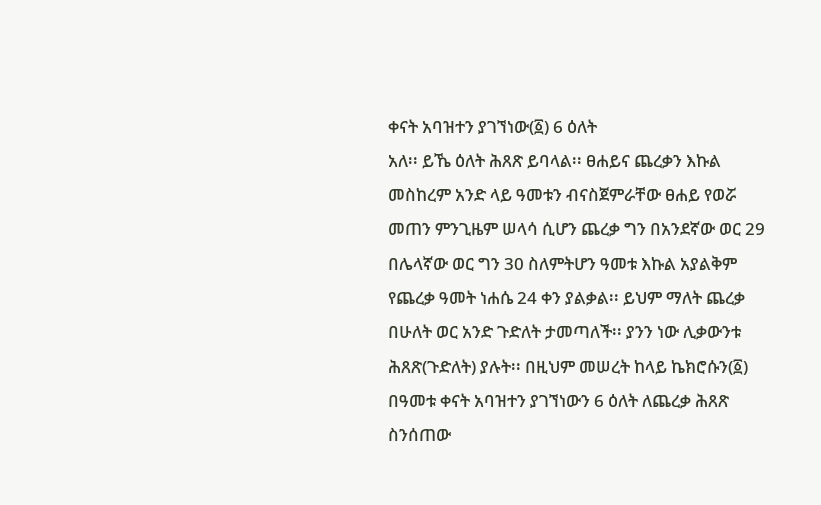ቀናት አባዝተን ያገኘነው(፩) 6 ዕለት
አለ፡፡ ይኼ ዕለት ሕጸጽ ይባላል፡፡ ፀሐይና ጨረቃን እኩል
መስከረም አንድ ላይ ዓመቱን ብናስጀምራቸው ፀሐይ የወሯ
መጠን ምንጊዜም ሠላሳ ሲሆን ጨረቃ ግን በአንደኛው ወር 29
በሌላኛው ወር ግን 30 ስለምትሆን ዓመቱ እኩል አያልቅም
የጨረቃ ዓመት ነሐሴ 24 ቀን ያልቃል፡፡ ይህም ማለት ጨረቃ
በሁለት ወር አንድ ጉድለት ታመጣለች፡፡ ያንን ነው ሊቃውንቱ
ሕጸጽ(ጉድለት) ያሉት፡፡ በዚህም መሠረት ከላይ ኬክሮሱን(፩)
በዓመቱ ቀናት አባዝተን ያገኘነውን 6 ዕለት ለጨረቃ ሕጸጽ
ስንሰጠው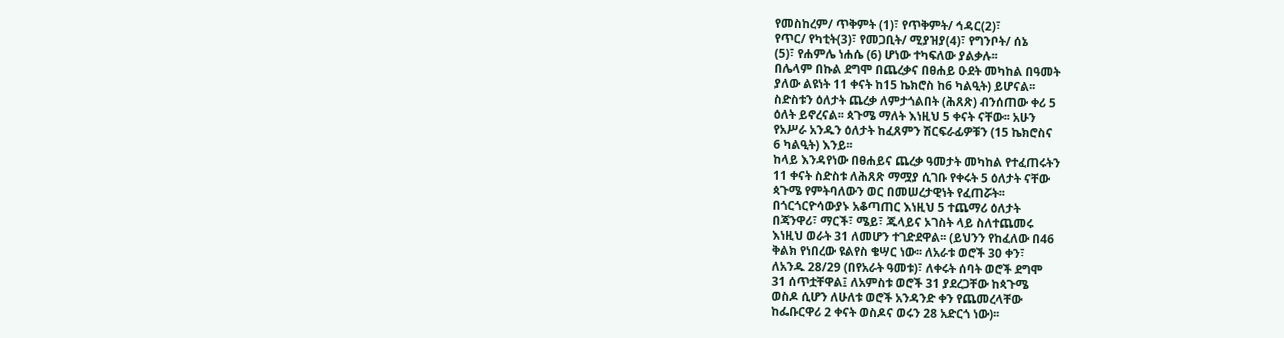የመስከረም/ ጥቅምት (1)፣ የጥቅምት/ ኅዳር(2)፣
የጥር/ የካቲት(3)፣ የመጋቢት/ ሚያዝያ(4)፣ የግንቦት/ ሰኔ
(5)፣ የሐምሌ ነሐሴ (6) ሆነው ተካፍለው ያልቃሉ፡፡
በሌላም በኩል ደግሞ በጨረቃና በፀሐይ ዑደት መካከል በዓመት
ያለው ልዩነት 11 ቀናት ከ15 ኬክሮስ ከ6 ካልዒት) ይሆናል፡፡
ስድስቱን ዕለታት ጨረቃ ለምታጎልበት (ሕጸጽ) ብንሰጠው ቀሪ 5
ዕለት ይኖረናል፡፡ ጳጉሜ ማለት እነዚህ 5 ቀናት ናቸው፡፡ አሁን
የአሥራ አንዱን ዕለታት ከፈጸምን ሽርፍራፊዎቹን (15 ኬክሮስና
6 ካልዒት) እንይ፡፡
ከላይ እንዳየነው በፀሐይና ጨረቃ ዓመታት መካከል የተፈጠሩትን
11 ቀናት ስድስቱ ለሕጸጽ ማሟያ ሲገቡ የቀሩት 5 ዕለታት ናቸው
ጳጉሜ የምትባለውን ወር በመሠረታዊነት የፈጠሯት፡፡
በጎርጎርዮሳውያኑ አቆጣጠር እነዚህ 5 ተጨማሪ ዕለታት
በጃንዋሪ፣ ማርች፣ ሜይ፣ ጁላይና ኦገስት ላይ ስለተጨመሩ
እነዚህ ወራት 31 ለመሆን ተገድደዋል፡፡ (ይህንን የከፈለው በ46
ቅልክ የነበረው ዩልየስ ቄሣር ነው፡፡ ለአራቱ ወሮች 30 ቀን፣
ለአንዱ 28/29 (በየአራት ዓመቱ)፣ ለቀሩት ሰባት ወሮች ደግሞ
31 ሰጥቷቸዋል፤ ለአምስቱ ወሮች 31 ያደረጋቸው ከጳጉሜ
ወስዶ ሲሆን ለሁለቱ ወሮች አንዳንድ ቀን የጨመረላቸው
ከፌቡርዋሪ 2 ቀናት ወስዶና ወሩን 28 አድርጎ ነው)፡፡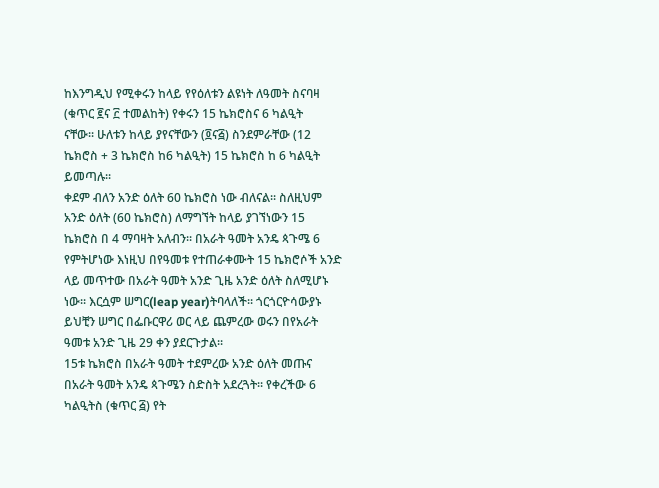ከእንግዲህ የሚቀሩን ከላይ የየዕለቱን ልዩነት ለዓመት ስናባዛ
(ቁጥር ፪ና ፫ ተመልከት) የቀሩን 15 ኬክሮስና 6 ካልዒት
ናቸው፡፡ ሁለቱን ከላይ ያየናቸውን (፬ና፭) ስንደምራቸው (12
ኬክሮስ + 3 ኬክሮስ ከ6 ካልዒት) 15 ኬክሮስ ከ 6 ካልዒት
ይመጣሉ፡፡
ቀደም ብለን አንድ ዕለት 60 ኬክሮስ ነው ብለናል፡፡ ስለዚህም
አንድ ዕለት (60 ኬክሮስ) ለማግኘት ከላይ ያገኘነውን 15
ኬክሮስ በ 4 ማባዛት አለብን፡፡ በአራት ዓመት አንዴ ጳጉሜ 6
የምትሆነው እነዚህ በየዓመቱ የተጠራቀሙት 15 ኬክሮሶች አንድ
ላይ መጥተው በአራት ዓመት አንድ ጊዜ አንድ ዕለት ስለሚሆኑ
ነው፡፡ እርሷም ሠግር(leap year)ትባላለች፡፡ ጎርጎርዮሳውያኑ
ይህቺን ሠግር በፌቡርዋሪ ወር ላይ ጨምረው ወሩን በየአራት
ዓመቱ አንድ ጊዜ 29 ቀን ያደርጉታል፡፡
15ቱ ኬክሮስ በአራት ዓመት ተደምረው አንድ ዕለት መጡና
በአራት ዓመት አንዴ ጳጉሜን ስድስት አደረጓት፡፡ የቀረችው 6
ካልዒትስ (ቁጥር ፭) የት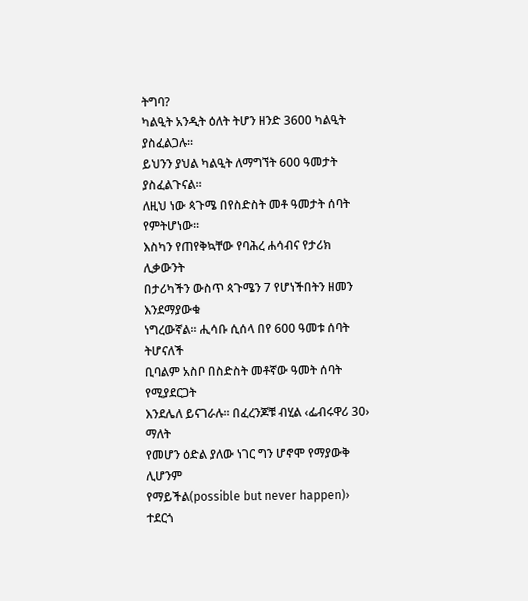ትግባ?
ካልዒት አንዲት ዕለት ትሆን ዘንድ 3600 ካልዒት ያስፈልጋሉ፡፡
ይህንን ያህል ካልዒት ለማግኘት 600 ዓመታት ያስፈልጉናል፡፡
ለዚህ ነው ጳጉሜ በየስድስት መቶ ዓመታት ሰባት የምትሆነው፡፡
እስካን የጠየቅኳቸው የባሕረ ሐሳብና የታሪክ ሊቃውንት
በታሪካችን ውስጥ ጳጉሜን 7 የሆነችበትን ዘመን እንደማያውቁ
ነግረውኛል፡፡ ሒሳቡ ሲሰላ በየ 600 ዓመቱ ሰባት ትሆናለች
ቢባልም አስቦ በስድስት መቶኛው ዓመት ሰባት የሚያደርጋት
እንደሌለ ይናገራሉ፡፡ በፈረንጆቹ ብሂል ‹ፌብሩዋሪ 30› ማለት
የመሆን ዕድል ያለው ነገር ግን ሆኖሞ የማያውቅ ሊሆንም
የማይችል(possible but never happen)› ተደርጎ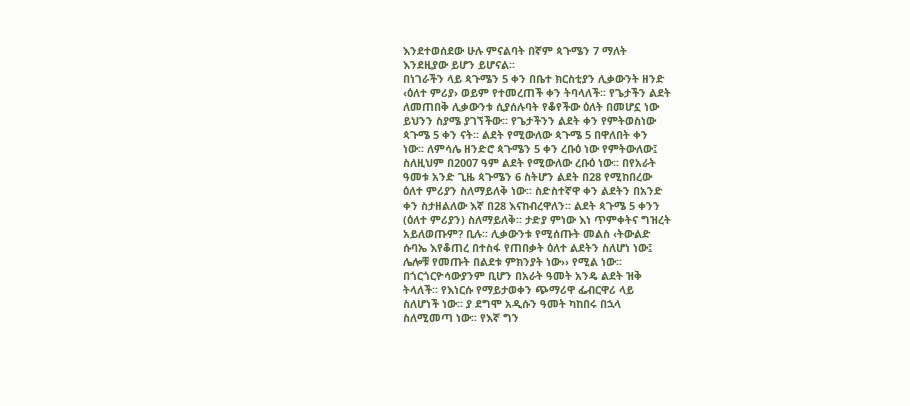እንደተወሰደው ሁሉ ምናልባት በኛም ጳጉሜን 7 ማለት
እንደዚያው ይሆን ይሆናል፡፡
በነገራችን ላይ ጳጉሜን 5 ቀን በቤተ ክርስቲያን ሊቃውንት ዘንድ
‹ዕለተ ምሪያ› ወይም የተመረጠች ቀን ትባላለች፡፡ የጌታችን ልደት
ለመጠበቅ ሊቃውንቱ ሲያሰሉባት የቆየችው ዕለት በመሆኗ ነው
ይህንን ስያሜ ያገኘችው፡፡ የጌታችንን ልደት ቀን የምትወስነው
ጳጉሜ 5 ቀን ናት፡፡ ልደት የሚውለው ጳጉሜ 5 በዋለበት ቀን
ነው፡፡ ለምሳሌ ዘንድሮ ጳጉሜን 5 ቀን ረቡዕ ነው የምትውለው፤
ስለዚህም በ2007 ዓም ልደት የሚውለው ረቡዕ ነው፡፡ በየአራት
ዓመቱ አንድ ጊዜ ጳጉሜን 6 ስትሆን ልደት በ28 የሚከበረው
ዕለተ ምሪያን ስለማይለቅ ነው፡፡ ስድስተኛዋ ቀን ልደትን በአንድ
ቀን ስታዘልለው እኛ በ28 እናከብረዋለን፡፡ ልደት ጳጉሜ 5 ቀንን
(ዕለተ ምሪያን) ስለማይለቅ፡፡ ታድያ ምነው እነ ጥምቀትና ግዝረት
አይለወጡም? ቢሉ፡፡ ሊቃውንቱ የሚሰጡት መልስ ‹ትውልድ
ሱባኤ እየቆጠረ በተስፋ የጠበቃት ዕለተ ልደትን ስለሆነ ነው፤
ሌሎቹ የመጡት በልደቱ ምክንያት ነው›› የሚል ነው፡፡
በጎርጎርዮሳውያንም ቢሆን በአራት ዓመት አንዴ ልደት ዝቅ
ትላለች፡፡ የእነርሱ የማይታወቀን ጭማሪዋ ፌብርዋሪ ላይ
ስለሆነች ነው፡፡ ያ ደግሞ አዲሱን ዓመት ካከበሩ በኋላ
ስለሚመጣ ነው፡፡ የእኛ ግን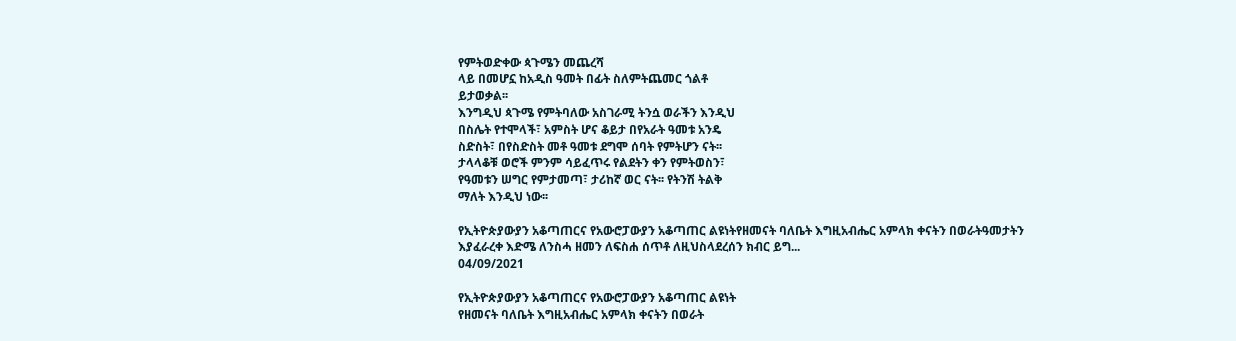የምትወድቀው ጳጉሜን መጨረሻ
ላይ በመሆኗ ከአዲስ ዓመት በፊት ስለምትጨመር ጎልቶ
ይታወቃል፡፡
እንግዲህ ጳጉሜ የምትባለው አስገራሚ ትንሷ ወራችን እንዲህ
በስሌት የተሞላች፣ አምስት ሆና ቆይታ በየአራት ዓመቱ አንዴ
ስድስት፣ በየስድስት መቶ ዓመቱ ደግሞ ሰባት የምትሆን ናት፡፡
ታላላቆቹ ወሮች ምንም ሳይፈጥሩ የልደትን ቀን የምትወስን፣
የዓመቱን ሠግር የምታመጣ፣ ታሪከኛ ወር ናት፡፡ የትንሽ ትልቅ
ማለት እንዲህ ነው፡፡

የኢትዮጵያውያን አቆጣጠርና የአውሮፓውያን አቆጣጠር ልዩነትየዘመናት ባለቤት እግዚአብሔር አምላክ ቀናትን በወራትዓመታትን እያፈራረቀ እድሜ ለንስሓ ዘመን ለፍስሐ ሰጥቶ ለዚህስላደረሰን ክብር ይግ...
04/09/2021

የኢትዮጵያውያን አቆጣጠርና የአውሮፓውያን አቆጣጠር ልዩነት
የዘመናት ባለቤት እግዚአብሔር አምላክ ቀናትን በወራት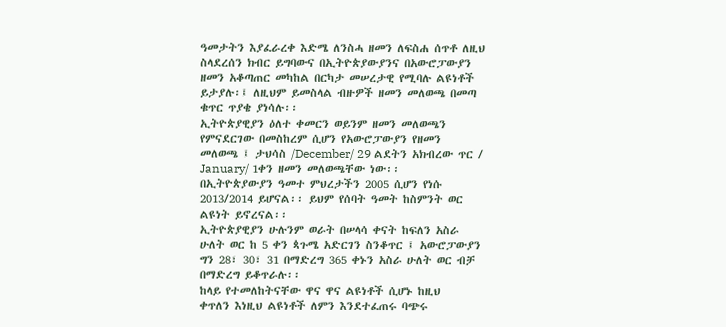ዓመታትን እያፈራረቀ እድሜ ለንስሓ ዘመን ለፍስሐ ሰጥቶ ለዚህ
ስላደረሰን ክብር ይግባውና በኢትዮጵያውያንና በአውሮፓውያን
ዘመን አቆጣጠር መካከል በርካታ መሠረታዊ የሚባሉ ልዩነቶች
ይታያሉ፡፤ ለዚህም ይመስላል ብዙዎች ዘመን መለወጫ በመጣ
ቁጥር ጥያቄ ያነሳሉ፡፡
ኢትዮጵያዊያን ዕለተ ቀመርን ወይንም ዘመን መለወጫን
የምናደርገው በመስከረም ሲሆን የአውሮፓውያን የዘመን
መለወጫ ፤ ታህሳስ /December/ 29 ልደትን አክብረው ጥር /
January/ 1ቀን ዘመን መለወጫቸው ነው፡፡
በኢትዮጵያውያን ዓመተ ምህረታችን 2005 ሲሆን የነሱ
2013/2014 ይሆናል፡፡ ይህም የሰባት ዓመት ከስምንት ወር
ልዩነት ይኖረናል፡፡
ኢትዮጵያዊያን ሁሉንም ወራት በሠላሳ ቀናት ከፍለን አስራ
ሁለት ወር ከ 5 ቀን ጳጉሜ አድርገን ስንቆጥር ፤ አውሮፓውያን
ግን 28፣ 30፣ 31 በማድረግ 365 ቀኑን አስራ ሁለት ወር ብቻ
በማድረግ ይቆጥራሉ፡፡
ከላይ የተመለከትናቸው ዋና ዋና ልዩነቶች ሲሆኑ ከዚህ
ቀጥለን እነዚህ ልዩነቶች ለምን እንደተፈጠሩ ባጭሩ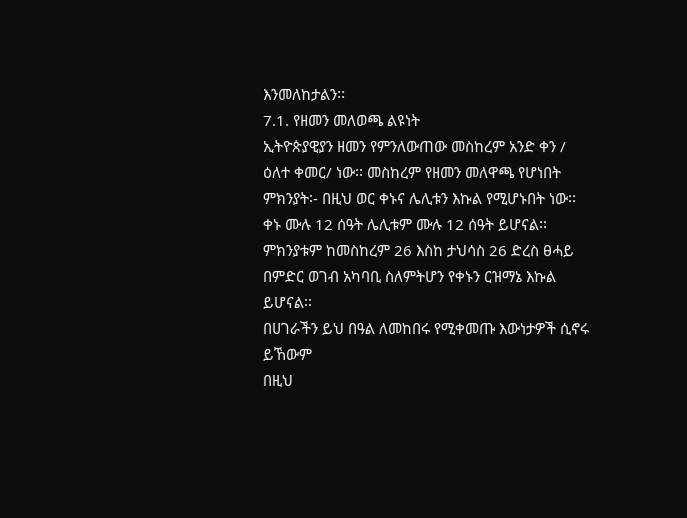እንመለከታልን፡፡
7.1. የዘመን መለወጫ ልዩነት
ኢትዮጵያዊያን ዘመን የምንለውጠው መስከረም አንድ ቀን /
ዕለተ ቀመር/ ነው፡፡ መስከረም የዘመን መለዋጫ የሆነበት
ምክንያት፡- በዚህ ወር ቀኑና ሌሊቱን እኩል የሚሆኑበት ነው፡፡
ቀኑ ሙሉ 12 ሰዓት ሌሊቱም ሙሉ 12 ሰዓት ይሆናል፡፡
ምክንያቱም ከመስከረም 26 እስከ ታህሳስ 26 ድረስ ፀሓይ
በምድር ወገብ አካባቢ ስለምትሆን የቀኑን ርዝማኔ እኩል
ይሆናል፡፡
በሀገራችን ይህ በዓል ለመከበሩ የሚቀመጡ እውነታዎች ሲኖሩ
ይኸውም
በዚህ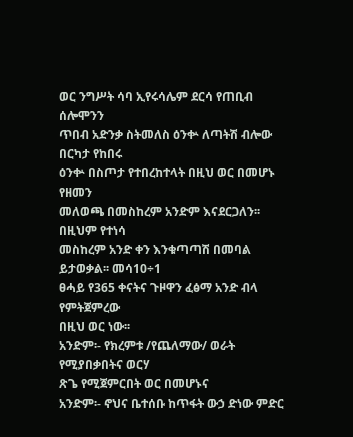ወር ንግሥት ሳባ ኢየሩሳሌም ደርሳ የጠቢብ ሰሎሞንን
ጥበብ አድንቃ ስትመለስ ዕንቍ ለጣትሽ ብሎው በርካታ የከበሩ
ዕንቍ በስጦታ የተበረከተላት በዚህ ወር በመሆኑ የዘመን
መለወጫ በመስከረም አንድም እናደርጋለን፡፡ በዚህም የተነሳ
መስከረም አንድ ቀን እንቁጣጣሽ በመባል ይታወቃል፡፡ መሳ10÷1
ፀሓይ የ365 ቀናትና ጉዞዋን ፈፅማ አንድ ብላ የምትጀምረው
በዚህ ወር ነው፡፡
አንድም፡- የክረምቱ /የጨለማው/ ወራት የሚያበቃበትና ወርሃ
ጽጌ የሚጀምርበት ወር በመሆኑና
አንድም፡- ኖህና ቤተሰቡ ከጥፋት ውኃ ድነው ምድር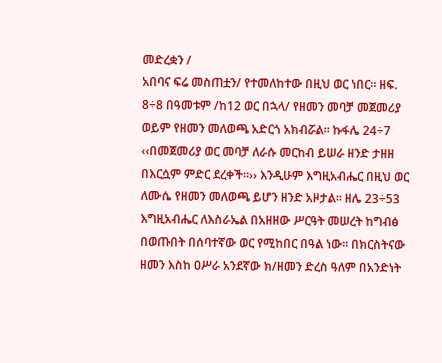መድረቋን /
አበባና ፍሬ መስጠቷን/ የተመለከተው በዚህ ወር ነበር፡፡ ዘፍ.
8÷8 በዓመቱም /ከ12 ወር በኋላ/ የዘመን መባቻ መጀመሪያ
ወይም የዘመን መለወጫ አድርጎ አክብሯል፡፡ ኩፋሌ 24÷7
‹‹በመጀመሪያ ወር መባቻ ለራሱ መርከብ ይሠራ ዘንድ ታዘዘ
በእርሷም ምድር ደረቀች፡፡›› እንዲሁም እግዚአብሔር በዚህ ወር
ለሙሴ የዘመን መለወጫ ይሆን ዘንድ አዞታል፡፡ ዘሌ 23÷53
እግዚአብሔር ለእስራኤል በአዘዘው ሥርዓት መሠረት ከግብፅ
በወጡበት በሰባተኛው ወር የሚከበር በዓል ነው፡፡ በክርስትናው
ዘመን እስከ ዐሥራ አንደኛው ክ/ዘመን ድረስ ዓለም በአንድነት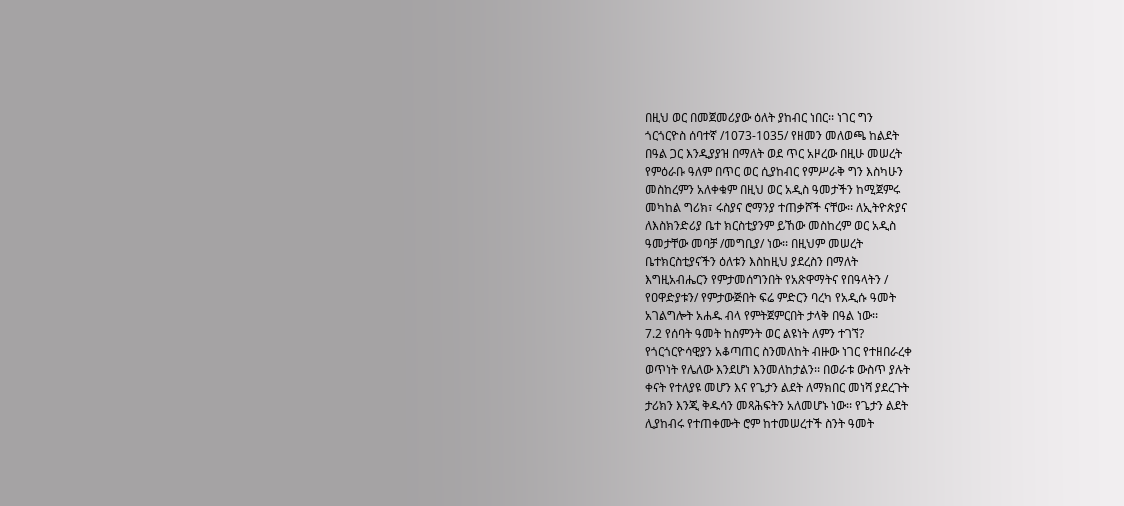በዚህ ወር በመጀመሪያው ዕለት ያከብር ነበር፡፡ ነገር ግን
ጎርጎርዮስ ሰባተኛ /1073-1035/ የዘመን መለወጫ ከልደት
በዓል ጋር እንዲያያዝ በማለት ወደ ጥር አዞረው በዚሁ መሠረት
የምዕራቡ ዓለም በጥር ወር ሲያከብር የምሥራቅ ግን እስካሁን
መስከረምን አለቀቁም በዚህ ወር አዲስ ዓመታችን ከሚጀምሩ
መካከል ግሪክ፣ ሩስያና ሮማንያ ተጠቃሾች ናቸው፡፡ ለኢትዮጵያና
ለእስክንድሪያ ቤተ ክርስቲያንም ይኸው መስከረም ወር አዲስ
ዓመታቸው መባቻ /መግቢያ/ ነው፡፡ በዚህም መሠረት
ቤተክርስቲያናችን ዕለቱን እስከዚህ ያደረስን በማለት
እግዚአብሔርን የምታመሰግንበት የአጽዋማትና የበዓላትን /
የዐዋድያቱን/ የምታውጅበት ፍሬ ምድርን ባረካ የአዲሱ ዓመት
አገልግሎት አሐዱ ብላ የምትጀምርበት ታላቅ በዓል ነው፡፡
7.2 የሰባት ዓመት ከስምንት ወር ልዩነት ለምን ተገኘ?
የጎርጎርዮሳዊያን አቆጣጠር ስንመለከት ብዙው ነገር የተዘበራረቀ
ወጥነት የሌለው እንደሆነ እንመለከታልን፡፡ በወራቱ ውስጥ ያሉት
ቀናት የተለያዩ መሆን እና የጌታን ልደት ለማክበር መነሻ ያደረጉት
ታሪክን እንጂ ቅዱሳን መጻሕፍትን አለመሆኑ ነው፡፡ የጌታን ልደት
ሊያከብሩ የተጠቀሙት ሮም ከተመሠረተች ስንት ዓመት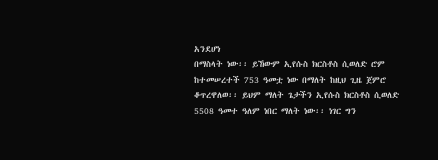አንደሆነ
በማስላት ነው፡፡ ይኸውም ኢየሱስ ክርስቶስ ሲወለድ ሮም
ከተመሠረተች 753 ዓመቷ ነው በማለት ከዚህ ጊዜ ጀምሮ
ቆጥረዋለወ፡፡ ይህም ማለት ጌታችን ኢየሱስ ክርስቶስ ሲወለድ
5508 ዓመተ ዓለም ነበር ማለት ነው፡፡ ነገር ግን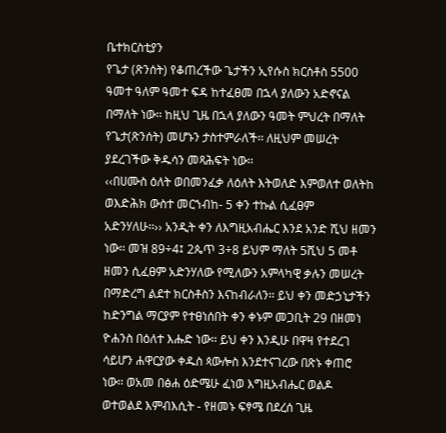ቤተክርስቲያን
የጌታ (ጽንሰት) የቆጠረችው ጌታችን ኢየሱስ ክርስቶስ 5500
ዓመተ ዓለም ዓመተ ፍዳ ከተፈፀመ በኋላ ያለውን አድኖናል
በማለት ነው፡፡ ከዚህ ጊዜ በኋላ ያለውን ዓመት ምህረት በማለት
የጌታ(ጽንሰት) መሆኑን ታስተምራለች፡፡ ለዚህም መሠረት
ያደረገችው ቅዱሳን መጻሕፍት ነው፡፡
‹‹በሀሙስ ዕለት ወበመንፈቃ ለዕለት እትወለድ እምወለተ ወለትከ
ወእድሕክ ውስተ መርኀብከ- 5 ቀን ተኩል ሲፈፀም
አድንሃለሁ፡፡›› አንዲት ቀን ለእግዚአብሔር እንደ አንድ ሺህ ዘመን
ነው፡፡ መዝ 89÷4፤ 2ጴጥ 3÷8 ይህም ማለት 5ሺህ 5 መቶ
ዘመን ሲፈፀም አድንሃለው የሚለውን አምላካዊ ቃሉን መሠረት
በማድረግ ልደተ ክርስቶስን እናከብራለን፡፡ ይህ ቀን መድኃኒታችን
ከድንግል ማርያም የተፀነሰበት ቀን ቀኑም መጋቢት 29 በዘመነ
ዮሐንስ በዕለተ እሑድ ነው፡፡ ይህ ቀን እንዲሁ በዋዛ የተደረገ
ሳይሆን ሐዋርያው ቀዱስ ጳውሎስ እንደተናገረው በጽኑ ቀጠሮ
ነው፡፡ ወአመ በፅሐ ዕድሜሁ ፈነወ እግዚአብሔር ወልዶ
ወተወልደ እምብእሲት - የዘመኑ ፍፃሜ በደረሰ ጊዜ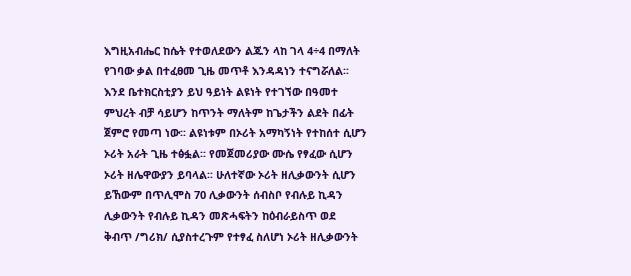እግዚአብሔር ከሴት የተወለደውን ልጁን ላከ ገላ 4÷4 በማለት
የገባው ቃል በተፈፀመ ጊዜ መጥቶ እንዳዳነን ተናግሯለል፡፡
እንደ ቤተክርስቲያን ይህ ዓይነት ልዩነት የተገኘው በዓመተ
ምህረት ብቻ ሳይሆን ከጥንት ማለትም ከጌታችን ልደት በፊት
ጀምሮ የመጣ ነው፡፡ ልዩነቱም በኦሪት አማካኝነት የተከሰተ ሲሆን
ኦሪት አራት ጊዜ ተፅፏል፡፡ የመጀመሪያው ሙሴ የፃፈው ሲሆን
ኦሪት ዘሌዋውያን ይባላል፡፡ ሁለተኛው ኦሪት ዘሊቃውንት ሲሆን
ይኸውም በጥሊሞስ 70 ሊቃውንት ሰብስቦ የብሉይ ኪዳን
ሊቃውንት የብሉይ ኪዳን መጽሓፍትን ከዕብራይስጥ ወደ
ቅብጥ /ግሪክ/ ሲያስተረጉም የተፃፈ ስለሆነ ኦሪት ዘሊቃውንት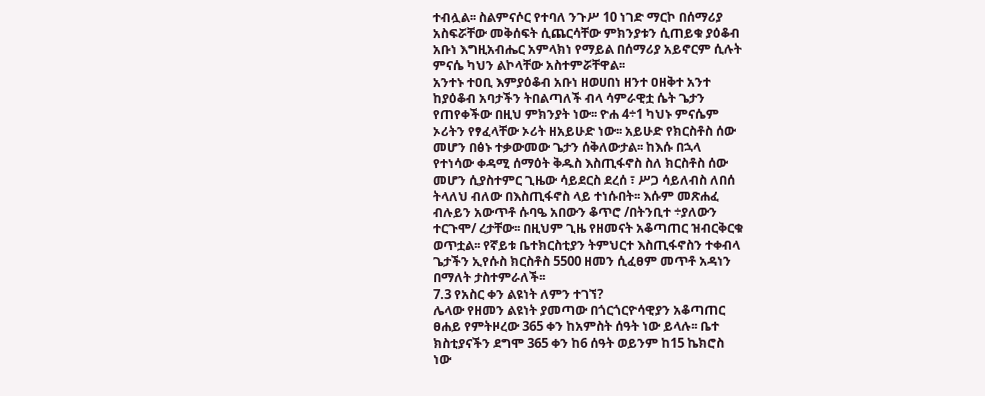ተብሏል፡፡ ስልምናሶር የተባለ ንጉሥ 10 ነገድ ማርኮ በሰማሪያ
አስፍሯቸው መቅሰፍት ሲጨርሳቸው ምክንያቱን ሲጠይቁ ያዕቆብ
አቡነ እግዚአብሔር አምላክነ የማይል በሰማሪያ አይኖርም ሲሉት
ምናሴ ካህን ልኮላቸው አስተምሯቸዋል፡፡
አንተኑ ተዐቢ እምያዕቆብ አቡነ ዘወሀበነ ዘንተ ዐዘቅተ አንተ
ከያዕቆብ አባታችን ትበልጣለች ብላ ሳምራዊቷ ሴት ጌታን
የጠየቀችው በዚህ ምክንያት ነው፡፡ ዮሐ 4÷1 ካህኑ ምናሴም
ኦሪትን የፃፈላቸው ኦሪት ዘአይሁድ ነው፡፡ አይሁድ የክርስቶስ ሰው
መሆን በፅኑ ተቃውመው ጌታን ሰቅለውታል፡፡ ከእሱ በኋላ
የተነሳው ቀዳሚ ሰማዕት ቅዱስ እስጢፋኖስ ስለ ክርስቶስ ሰው
መሆን ሲያስተምር ጊዜው ሳይደርስ ደረሰ ፣ ሥጋ ሳይለብስ ለበሰ
ትላለህ ብለው በእስጢፋኖስ ላይ ተነሱበት፡፡ እሱም መጽሐፈ
ብሉይን አውጥቶ ሱባዔ አበውን ቆጥሮ /በትንቢተ ÷ያለውን
ተርጉሞ/ ረታቸው፡፡ በዚህም ጊዜ የዘመናት አቆጣጠር ዝብርቅርቁ
ወጥቷል፡፡ የኛይቱ ቤተክርስቲያን ትምህርተ እስጢፋኖስን ተቀብላ
ጌታችን ኢየሱስ ክርስቶስ 5500 ዘመን ሲፈፀም መጥቶ አዳነን
በማለት ታስተምራለች፡፡
7.3 የአስር ቀን ልዩነት ለምን ተገኘ?
ሌላው የዘመን ልዩነት ያመጣው በጎርጎርዮሳዊያን አቆጣጠር
ፀሐይ የምትዞረው 365 ቀን ከአምስት ሰዓት ነው ይላሉ፡፡ ቤተ
ክስቲያናችን ደግሞ 365 ቀን ከ6 ሰዓት ወይንም ከ15 ኬክሮስ
ነው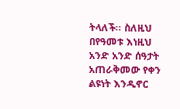ትላለች፡፡ ስለዚህ በየዓመቱ እነዚህ አንድ አንድ ሰዓታት
አጠራቅመው የቀን ልዩነት እንዲኖር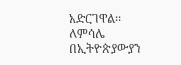አድርገዋል፡፡ ለምሳሌ
በኢትዮጵያውያን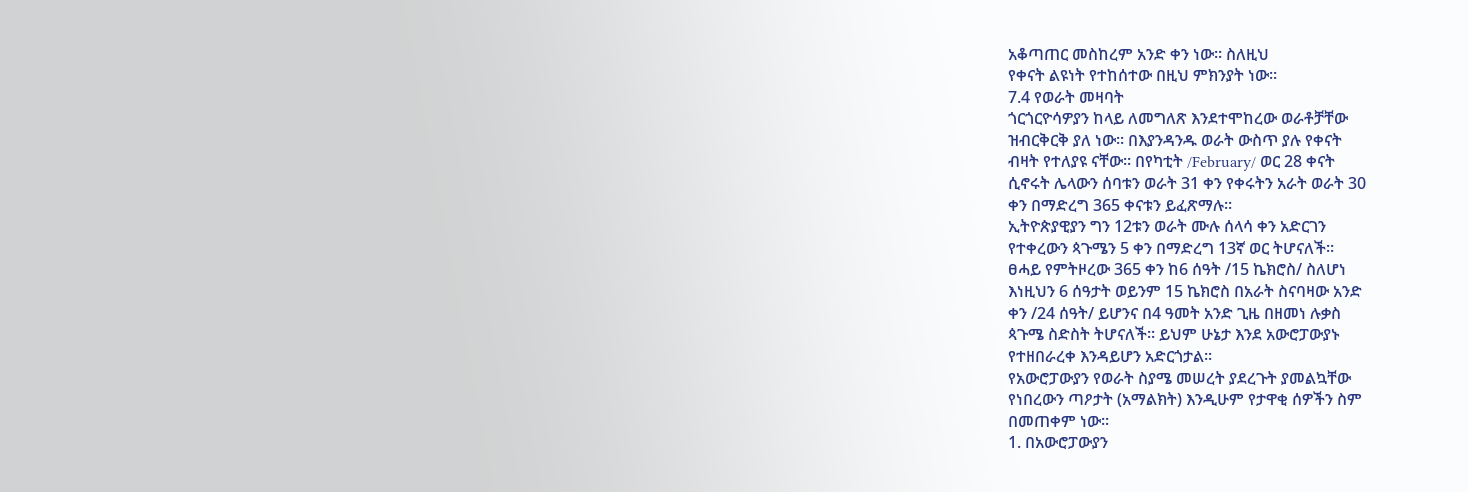አቆጣጠር መስከረም አንድ ቀን ነው፡፡ ስለዚህ
የቀናት ልዩነት የተከሰተው በዚህ ምክንያት ነው፡፡
7.4 የወራት መዛባት
ጎርጎርዮሳዎያን ከላይ ለመግለጽ እንደተሞከረው ወራቶቻቸው
ዝብርቅርቅ ያለ ነው፡፡ በእያንዳንዱ ወራት ውስጥ ያሉ የቀናት
ብዛት የተለያዩ ናቸው፡፡ በየካቲት /February/ ወር 28 ቀናት
ሲኖሩት ሌላውን ሰባቱን ወራት 31 ቀን የቀሩትን አራት ወራት 30
ቀን በማድረግ 365 ቀናቱን ይፈጽማሉ፡፡
ኢትዮጵያዊያን ግን 12ቱን ወራት ሙሉ ሰላሳ ቀን አድርገን
የተቀረውን ጳጉሜን 5 ቀን በማድረግ 13ኛ ወር ትሆናለች፡፡
ፀሓይ የምትዞረው 365 ቀን ከ6 ሰዓት /15 ኬክሮስ/ ስለሆነ
እነዚህን 6 ሰዓታት ወይንም 15 ኬክሮስ በአራት ስናባዛው አንድ
ቀን /24 ሰዓት/ ይሆንና በ4 ዓመት አንድ ጊዜ በዘመነ ሉቃስ
ጳጉሜ ስድስት ትሆናለች፡፡ ይህም ሁኔታ እንደ አውሮፓውያኑ
የተዘበራረቀ እንዳይሆን አድርጎታል፡፡
የአውሮፓውያን የወራት ስያሜ መሠረት ያደረጉት ያመልኳቸው
የነበረውን ጣዖታት (አማልክት) እንዲሁም የታዋቂ ሰዎችን ስም
በመጠቀም ነው፡፡
1. በአውሮፓውያን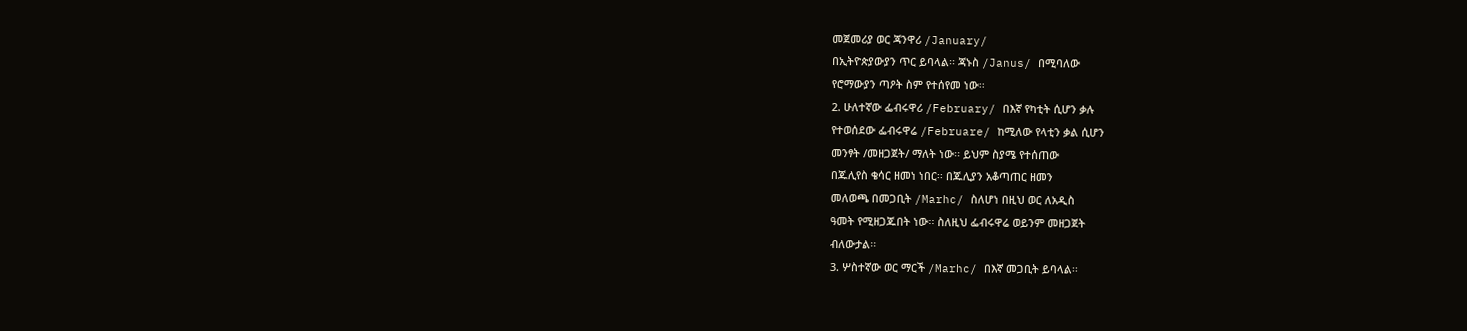መጀመሪያ ወር ጃንዋሪ /January/
በኢትዮጵያውያን ጥር ይባላል፡፡ ጃኑስ /Janus/ በሚባለው
የሮማውያን ጣዖት ስም የተሰየመ ነው፡፡
2. ሁለተኛው ፌብሩዋሪ /February/ በእኛ የካቲት ሲሆን ቃሉ
የተወሰደው ፌብሩዋሬ /Februare/ ከሚለው የላቲን ቃል ሲሆን
መንፃት /መዘጋጀት/ ማለት ነው፡፡ ይህም ስያሜ የተሰጠው
በጁሊየስ ቄሳር ዘመነ ነበር፡፡ በጁሊያን አቆጣጠር ዘመን
መለወጫ በመጋቢት /Marhc/ ስለሆነ በዚህ ወር ለአዲስ
ዓመት የሚዘጋጁበት ነው፡፡ ስለዚህ ፌብሩዋሬ ወይንም መዘጋጀት
ብለውታል፡፡
3. ሦስተኛው ወር ማርች /Marhc/ በእኛ መጋቢት ይባላል፡፡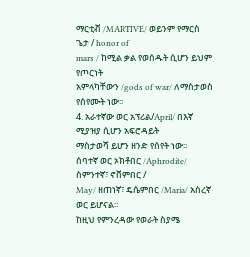ማርቲቭ /MARTIVE/ ወይንም የማርስ ጌታ / honor of
mars / ከሚል ቃል የወሰዱት ሲሆን ይህም የጦርነት
አምላካቸውን /gods of war/ ለማስታወስ የሰየሙት ነው፡፡
4. አራተኛው ወር አፕሪል/April/ በእኛ ሚያዝያ ሲሆን አፍሮዳይት
ማስታወሻ ይሆን ዘንድ የሰየት ነው፡፡
ሰባተኛ ወር ኦክቶበር /Aphrodite/ ስምንተኛ፣ ኖቨምበር /
May/ ዘጠነኛ፣ ዴሴምበር /Maria/ አስረኛ ወር ይሆናል፡፡
ከዚህ የምንረዳው የወራት ስያሜ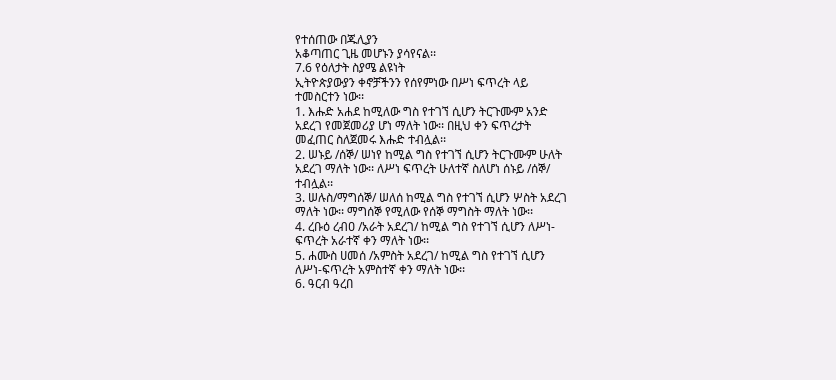የተሰጠው በጁሊያን
አቆጣጠር ጊዜ መሆኑን ያሳየናል፡፡
7.6 የዕለታት ስያሜ ልዩነት
ኢትዮጵያውያን ቀኖቻችንን የሰየምነው በሥነ ፍጥረት ላይ
ተመስርተን ነው፡፡
1. እሑድ አሐደ ከሚለው ግስ የተገኘ ሲሆን ትርጉሙም አንድ
አደረገ የመጀመሪያ ሆነ ማለት ነው፡፡ በዚህ ቀን ፍጥረታት
መፈጠር ስለጀመሩ እሑድ ተብሏል፡፡
2. ሠኑይ /ሰኞ/ ሠነየ ከሚል ግስ የተገኘ ሲሆን ትርጉሙም ሁለት
አደረገ ማለት ነው፡፡ ለሥነ ፍጥረት ሁለተኛ ስለሆነ ሰኑይ /ሰኞ/
ተብሏል፡፡
3. ሠሉስ/ማግሰኞ/ ሠለሰ ከሚል ግስ የተገኘ ሲሆን ሦስት አደረገ
ማለት ነው፡፡ ማግሰኞ የሚለው የሰኞ ማግስት ማለት ነው፡፡
4. ረቡዕ ረብዐ /አራት አደረገ/ ከሚል ግስ የተገኘ ሲሆን ለሥነ-
ፍጥረት አራተኛ ቀን ማለት ነው፡፡
5. ሐሙስ ሀመሰ /አምስት አደረገ/ ከሚል ግስ የተገኘ ሲሆን
ለሥነ-ፍጥረት አምስተኛ ቀን ማለት ነው፡፡
6. ዓርብ ዓረበ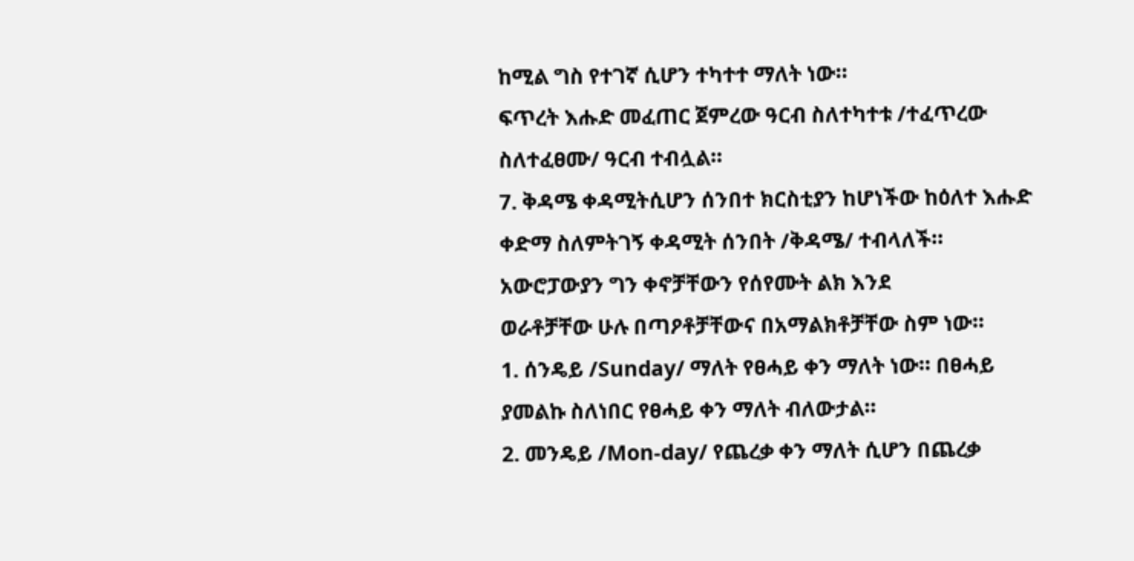ከሚል ግስ የተገኛ ሲሆን ተካተተ ማለት ነው፡፡
ፍጥረት እሑድ መፈጠር ጀምረው ዓርብ ስለተካተቱ /ተፈጥረው
ስለተፈፀሙ/ ዓርብ ተብሏል፡፡
7. ቅዳሜ ቀዳሚትሲሆን ሰንበተ ክርስቲያን ከሆነችው ከዕለተ እሑድ
ቀድማ ስለምትገኝ ቀዳሚት ሰንበት /ቅዳሜ/ ተብላለች፡፡
አውሮፓውያን ግን ቀኖቻቸውን የሰየሙት ልክ እንደ
ወራቶቻቸው ሁሉ በጣዖቶቻቸውና በአማልክቶቻቸው ስም ነው፡፡
1. ሰንዴይ /Sunday/ ማለት የፀሓይ ቀን ማለት ነው፡፡ በፀሓይ
ያመልኩ ስለነበር የፀሓይ ቀን ማለት ብለውታል፡፡
2. መንዴይ /Mon-day/ የጨረቃ ቀን ማለት ሲሆን በጨረቃ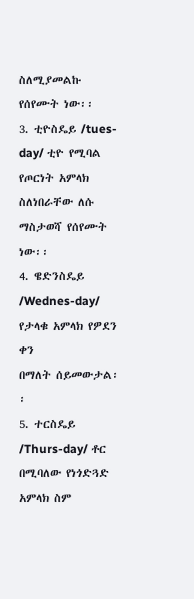ስለሚያመልኩ የሰየሙት ነው፡፡
3. ቲዮስዴይ /tues-day/ ቲዮ የሚባል የጦርነት አምላክ
ስለነበራቸው ለሱ ማስታወሻ የሰየሙት ነው፡፡
4. ዌድንስዴይ /Wednes-day/ የታላቁ አምላክ የዎደን ቀን
በማለት ሰይመውታል፡፡
5. ተርስዴይ /Thurs-day/ ቶር በሚባለው የነጎድጓድ አምላክ ስም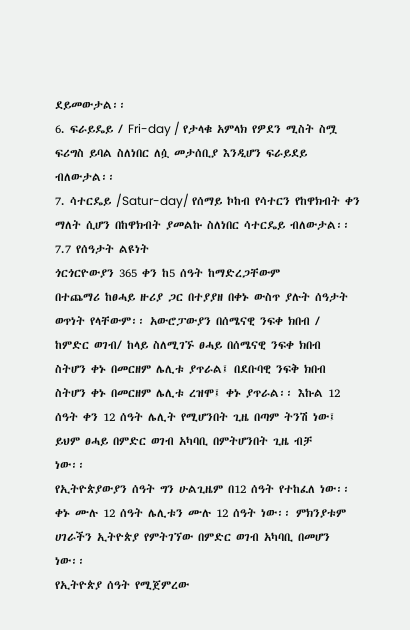ደይመውታል፡፡
6. ፍራይዴይ / Fri-day / የታላቁ አምላክ የዎደን ሚስት ስሟ
ፍሪግስ ይባል ስለነበር ለሷ መታሰቢያ እንዲሆን ፍራይደይ
ብለውታል፡፡
7. ሳተርዴይ /Satur-day/ የሰማይ ኮከብ የሳተርን የከዋክብት ቀን
ማለት ሲሆን በከዋክብት ያመልኩ ስለነበር ሳተርዴይ ብለውታል፡፡
7.7 የሰዓታት ልዩነት
ጎርጎርዮውያን 365 ቀን ከ5 ሰዓት ከማድረጋቸውም
በተጨማሪ ከፀሓይ ዙሪያ ጋር በተያያዘ በቀኑ ውስጥ ያሉት ሰዓታት
ወጥነት የላቸውም፡፡ አውሮፓውያን በሰሜናዊ ንፍቀ ክበብ /
ከምድር ወገብ/ ከላይ ስለሚገኙ ፀሓይ በሰሜናዊ ንፍቀ ክበብ
ስትሆን ቀኑ በመርዘም ሌሊቱ ያጥራል፤ በደቡባዊ ንፍቅ ክበብ
ስትሆን ቀኑ በመርዘም ሌሊቱ ረዝሞ፤ ቀኑ ያጥራል፡፡ እኩል 12
ሰዓት ቀን 12 ሰዓት ሌሊት የሚሆንበት ጊዜ በጣም ትንሽ ነው፤
ይህም ፀሓይ በምድር ወገብ አካባቢ በምትሆንበት ጊዜ ብቻ
ነው፡፡
የኢትዮጵያውያን ሰዓት ግን ሁልጊዜም በ12 ሰዓት የተከፈለ ነው፡፡
ቀኑ ሙሉ 12 ሰዓት ሌሊቱን ሙሉ 12 ሰዓት ነው፡፡ ምክንያቱም
ሀገራችን ኢትዮጵያ የምትገኘው በምድር ወገብ አካባቢ በመሆን
ነው፡፡
የኢትዮጵያ ሰዓት የሚጀምረው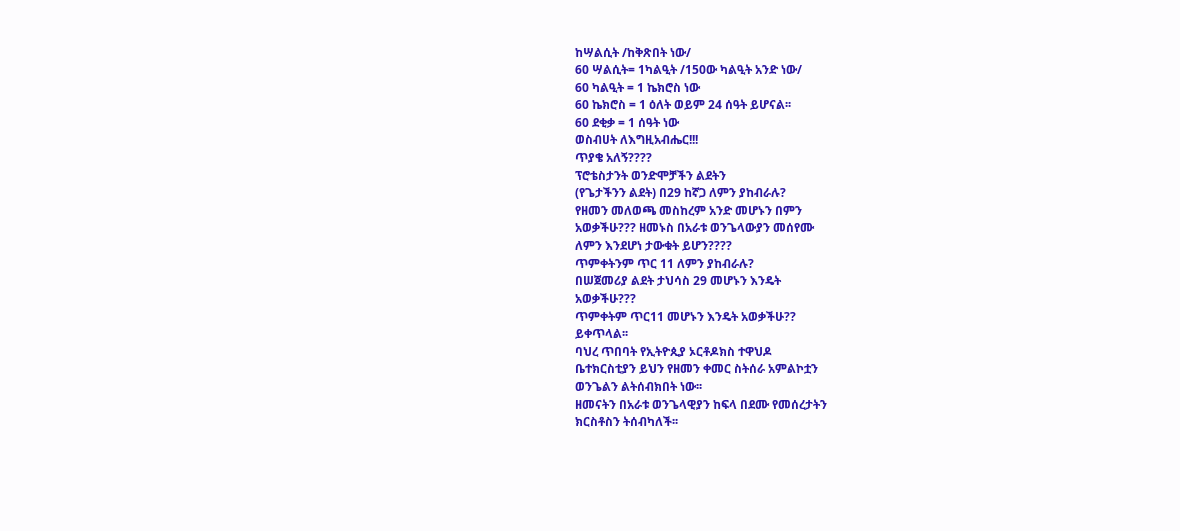ከሣልሲት /ከቅጽበት ነው/
60 ሣልሲት= 1ካልዒት /150ው ካልዒት አንድ ነው/
60 ካልዒት = 1 ኬክሮስ ነው
60 ኬክሮስ = 1 ዕለት ወይም 24 ሰዓት ይሆናል፡፡
60 ደቂቃ = 1 ሰዓት ነው
ወስብሀት ለእግዚአብሔር!!!
ጥያቄ አለኝ????
ፕሮቴስታንት ወንድሞቻችን ልደትን
(የጌታችንን ልደት) በ29 ከኛጋ ለምን ያከብራሉ?
የዘመን መለወጫ መስከረም አንድ መሆኑን በምን
አወቃችሁ??? ዘመኑስ በአራቱ ወንጌላውያን መሰየሙ
ለምን እንደሆነ ታውቁት ይሆን????
ጥምቀትንም ጥር 11 ለምን ያከብራሉ?
በሠጀመሪያ ልደት ታህሳስ 29 መሆኑን እንዴት
አወቃችሁ???
ጥምቀትም ጥር11 መሆኑን እንዴት አወቃችሁ??
ይቀጥላል፡፡
ባህረ ጥበባት የኢትዮጲያ ኦርቶዶክስ ተዋህዶ
ቤተክርስቲያን ይህን የዘመን ቀመር ስትሰራ አምልኮቷን
ወንጌልን ልትሰብክበት ነው፡፡
ዘመናትን በአራቱ ወንጌላዊያን ከፍላ በደሙ የመሰረታትን
ክርስቶስን ትሰብካለች፡፡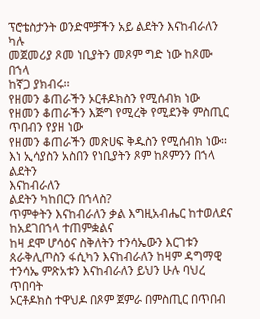ፕሮቴስታንት ወንድሞቻችን አይ ልደትን እናከብራለን ካሉ
መጀመሪያ ጾመ ነቢያትን መጾም ግድ ነው ከጾሙ በኀላ
ከኛጋ ያክብሩ፡፡
የዘመን ቆጠራችን ኦርቶዶክስን የሚሰብክ ነው
የዘመን ቆጠራችን እጅግ የሚረቅ የሚደንቅ ምስጢር
ጥበብን የያዘ ነው
የዘመን ቆጠራችን መጽሀፍ ቅዱስን የሚሰብክ ነው፡፡
እነ ኢሳያስን አስበን የነቢያትን ጾም ከጾምንን በኀላ ልደትን
እናከብራለን
ልደትን ካከበርን በኀላስ?
ጥምቀትን እናከብራለን ቃል እግዚአብሔር ከተወለደና
ከአደገበኀላ ተጠምቋልና
ከዛ ደሞ ሆሳዕና ስቅለትን ተንሳኤውን እርገቱን
ጰራቅሊጦስን ፋሲካን እናከብራለን ከዛም ዳግማዊ
ተንሳኤ ምጽአቱን እናከብራለን ይህን ሁሉ ባህረ ጥበባት
ኦርቶዶክስ ተዋህዶ በጾም ጀምራ በምስጢር በጥበብ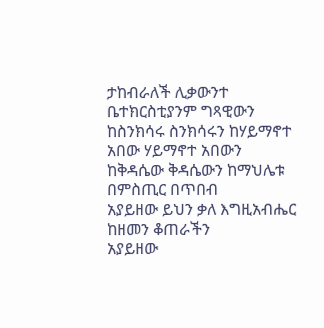ታከብራለች ሊቃውንተ ቤተክርስቲያንም ግጻዊውን
ከስንክሳሩ ስንክሳሩን ከሃይማኖተ አበው ሃይማኖተ አበውን
ከቅዳሴው ቅዳሴውን ከማህሌቱ በምስጢር በጥበብ
አያይዘው ይህን ቃለ እግዚአብሔር ከዘመን ቆጠራችን
አያይዘው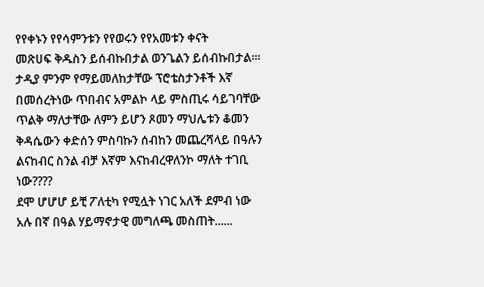የየቀኑን የየሳምንቱን የየወሩን የየአመቱን ቀናት
መጽሀፍ ቅዱስን ይሰብኩበታል ወንጌልን ይሰብኩበታል፡፡፡
ታዲያ ምንም የማይመለከታቸው ፕሮቴስታንቶች እኛ
በመሰረትነው ጥበብና አምልኮ ላይ ምስጢሩ ሳይገባቸው
ጥልቅ ማለታቸው ለምን ይሆን ጾመን ማህሌቱን ቆመን
ቅዳሴውን ቀድሰን ምስባኩን ሰብከን መጨረሻላይ በዓሉን
ልናከብር ስንል ብቻ እኛም እናከብረዋለንኮ ማለት ተገቢ
ነው????
ደሞ ሆሆሆ ይቺ ፖለቲካ የሚሏት ነገር አለች ደምብ ነው
አሉ በኛ በዓል ሃይማኖታዊ መግለጫ መስጠት......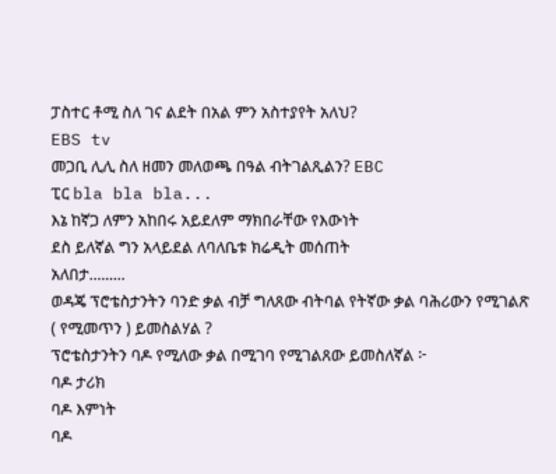ፓስተር ቶሚ ስለ ገና ልደት በአል ምን አስተያየት አለህ?
EBS tv
መጋቢ ሊሊ ስለ ዘመን መለወጫ በዓል ብትገልጺልን? EBC
ፒር bla bla bla...
እኔ ከኛጋ ለምን አከበሩ አይደለም ማክበራቸው የእውነት
ደስ ይለኛል ግን አላይደል ለባለቤቱ ክሬዲት መሰጠት
አለበታ.........
ወዳጄ ፕሮቴስታንትን ባንድ ቃል ብቻ ግለጸው ብትባል የትኛው ቃል ባሕሪውን የሚገልጽ
( የሚመጥን ) ይመስልሃል ?
ፕሮቴስታንትን ባዶ የሚለው ቃል በሚገባ የሚገልጸው ይመስለኛል ፦
ባዶ ታሪክ
ባዶ እምነት
ባዶ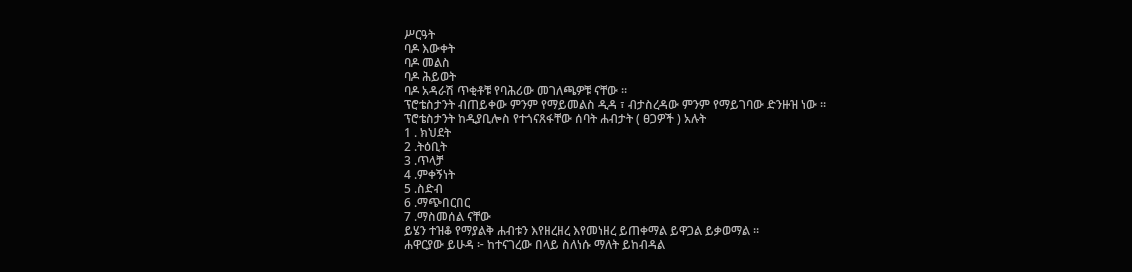ሥርዓት
ባዶ እውቀት
ባዶ መልስ
ባዶ ሕይወት
ባዶ አዳራሽ ጥቂቶቹ የባሕሪው መገለጫዎቹ ናቸው ።
ፕሮቴስታንት ብጠይቀው ምንም የማይመልስ ዲዳ ፣ ብታስረዳው ምንም የማይገባው ድንዙዝ ነው ።
ፕሮቴስታንት ከዲያቢሎስ የተጎናጸፋቸው ሰባት ሐብታት ( ፀጋዎች ) አሉት
1 . ክህደት
2 .ትዕቢት
3 .ጥላቻ
4 .ምቀኝነት
5 .ስድብ
6 .ማጭበርበር
7 .ማስመሰል ናቸው
ይሄን ተዝቆ የማያልቅ ሐብቱን እየዘረዘረ እየመነዘረ ይጠቀማል ይዋጋል ይቃወማል ።
ሐዋርያው ይሁዳ ፦ ከተናገረው በላይ ስለነሱ ማለት ይከብዳል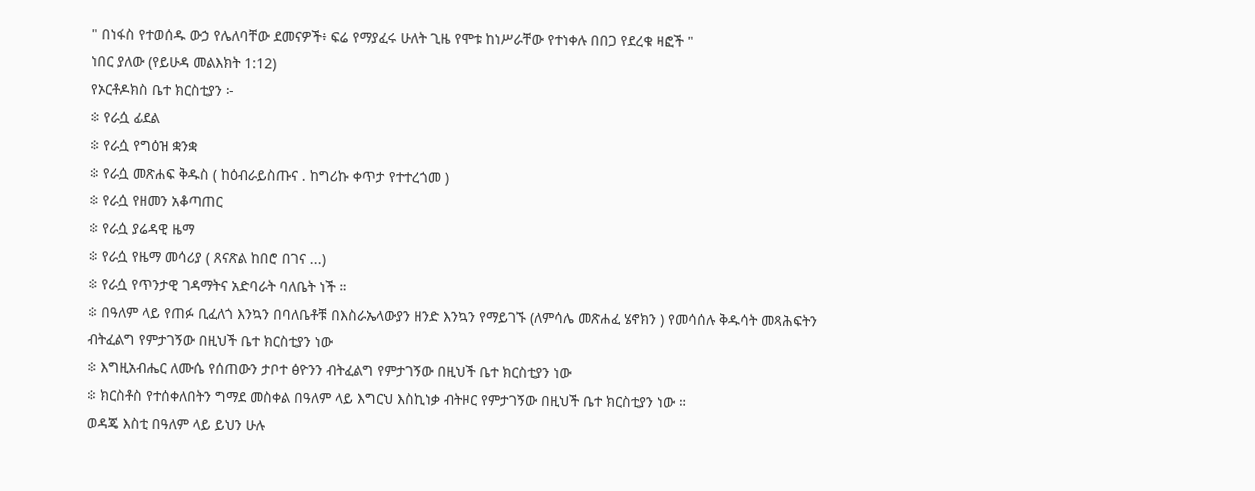" በነፋስ የተወሰዱ ውኃ የሌለባቸው ደመናዎች፥ ፍሬ የማያፈሩ ሁለት ጊዜ የሞቱ ከነሥራቸው የተነቀሉ በበጋ የደረቁ ዛፎች "
ነበር ያለው (የይሁዳ መልእክት 1:12)
የኦርቶዶክስ ቤተ ክርስቲያን ፦
፨ የራሷ ፊደል
፨ የራሷ የግዕዝ ቋንቋ
፨ የራሷ መጽሐፍ ቅዱስ ( ከዕብራይስጡና . ከግሪኩ ቀጥታ የተተረጎመ )
፨ የራሷ የዘመን አቆጣጠር
፨ የራሷ ያሬዳዊ ዜማ
፨ የራሷ የዜማ መሳሪያ ( ጸናጽል ከበሮ በገና ...)
፨ የራሷ የጥንታዊ ገዳማትና አድባራት ባለቤት ነች ።
፨ በዓለም ላይ የጠፉ ቢፈለጎ እንኳን በባለቤቶቹ በእስራኤላውያን ዘንድ እንኳን የማይገኙ (ለምሳሌ መጽሐፈ ሄኖክን ) የመሳሰሉ ቅዱሳት መጻሕፍትን ብትፈልግ የምታገኝው በዚህች ቤተ ክርስቲያን ነው
፨ እግዚአብሔር ለሙሴ የሰጠውን ታቦተ ፅዮንን ብትፈልግ የምታገኝው በዚህች ቤተ ክርስቲያን ነው
፨ ክርስቶስ የተሰቀለበትን ግማደ መስቀል በዓለም ላይ እግርህ እስኪነቃ ብትዞር የምታገኝው በዚህች ቤተ ክርስቲያን ነው ።
ወዳጄ እስቲ በዓለም ላይ ይህን ሁሉ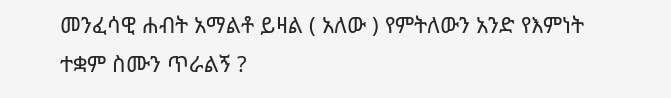መንፈሳዊ ሐብት አማልቶ ይዛል ( አለው ) የምትለውን አንድ የእምነት ተቋም ስሙን ጥራልኝ ?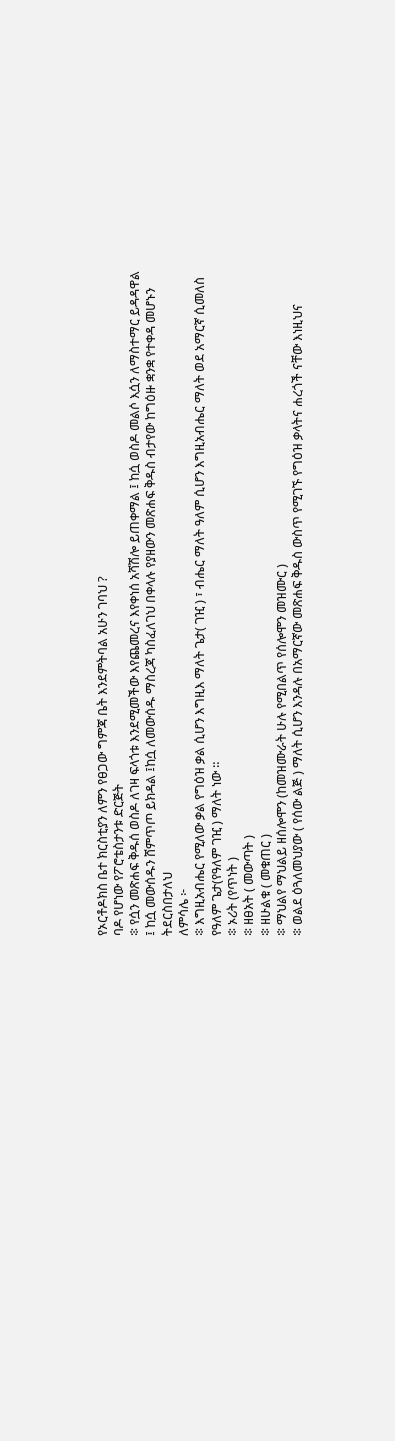የኦርቶዶክስ ቤተ ክርስቲያን ለምን የፀጋው ግምጃ ቤት እንደምትባል አሁን ገባህ ?
ባዶ የሆነው የፖሮቴስታንቱ ድርጅት
፨ የሷን መጽሐፍ ቅዱሰ ወስዶ ለገዛ ፍላጎቱ እንደሚመችው እየጨመረና እየቀነሰ አሻሽሎ ይጠቀማል ፤ ከሷ ወስዶ መልሶ እሷን ለማስተማር ይዳዳዋል ፤ ከሷ መውሰዱን ሸምጥጦ ይክዳል ፤ከሷ ለመውሰዱ ማስረጃ ካስፈለገህ በቀላሉ የያዘውን መጽሐፍ ቅዱስ ብታየው ከግዕዙ ቋንቋ የተቀዳ መሆኑን ትደርስበታለህ
ለምሳሌ ፦
፨ እግዚአብሔር የሚለው ቃል የግዕዝ ቃል ሲሆን እግዚእ ማለት ጌታ( ገዢ ) ፣ ብሔር ማለት ዓለም ሲሆን እግዚአብሔር ማለት ወደ አማርኛ ሲመለስ የዓለም ጌታ(የዓለም ገዢ ) ማለት ነው ።
፨ ኦሪት (የጥነት )
፨ ዘፀአት ( መውጣት )
፨ ዘሁልቁ ( መቁጠር )
፨ ማህልየ ማህልይ ዘሰሎሞን (ከመዝሙራት ሁሉ የሚበልጥ የሰሎሞን መዝሙር )
፨ ወልደ ዕጓለመህያው ( የሰው ልጅ ) ማለት ሲሆን እንዳሉ በአማርኛው መጽሐፍ ቅዱስ ውስጥ የሚገኙ የግዕዝ ቃላትና ሐረጎች ናቸው እነዚህና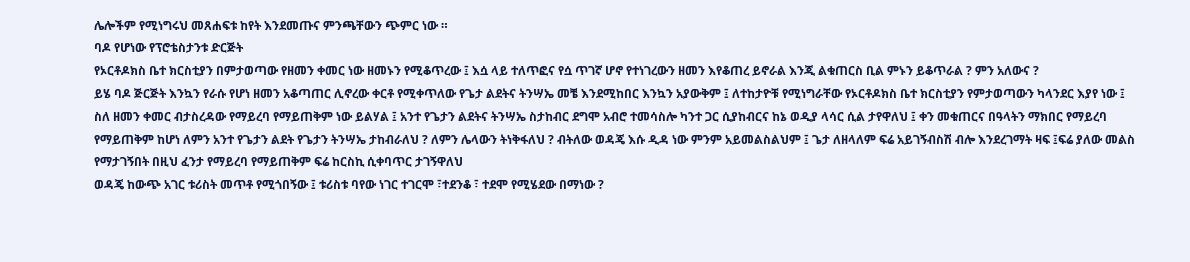ሌሎችም የሚነግሩህ መጸሐፍቱ ከየት እንደመጡና ምንጫቸውን ጭምር ነው ።
ባዶ የሆነው የፕሮቴስታንቱ ድርጅት
የኦርቶዶክስ ቤተ ክርስቲያን በምታወጣው የዘመን ቀመር ነው ዘመኑን የሚቆጥረው ፤ እሷ ላይ ተለጥፎና የሷ ጥገኛ ሆኖ የተነገረውን ዘመን እየቆጠረ ይኖራል እንጂ ልቁጠርስ ቢል ምኑን ይቆጥራል ? ምን አለውና ?
ይሄ ባዶ ጅርጅት እንኳን የራሱ የሆነ ዘመን አቆጣጠር ሊኖረው ቀርቶ የሚቀጥለው የጌታ ልደትና ትንሣኤ መቼ እንደሚከበር እንኳን አያውቅም ፤ ለተከታዮቹ የሚነግራቸው የኦርቶዶክስ ቤተ ክርስቲያን የምታወጣውን ካላንደር እያየ ነው ፤ ስለ ዘመን ቀመር ብታስረዳው የማይረባ የማይጠቅም ነው ይልሃል ፤ አንተ የጌታን ልደትና ትንሣኤ ስታከብር ደግሞ አብሮ ተመሳስሎ ካንተ ጋር ሲያከብርና ከኔ ወዲያ ላሳር ሲል ታየዋለህ ፤ ቀን መቁጠርና በዓላትን ማክበር የማይረባ የማይጠቅም ከሆነ ለምን አንተ የጌታን ልደት የጌታን ትንሣኤ ታከብራለህ ? ለምን ሌላውን ትነቅፋለህ ? ብትለው ወዳጄ እሱ ዲዳ ነው ምንም አይመልስልህም ፤ ጌታ ለዘላለም ፍሬ አይገኝብስሽ ብሎ እንደረገማት ዛፍ ፤ፍሬ ያለው መልስ የማታገኝበት በዚህ ፈንታ የማይረባ የማይጠቅም ፍሬ ከርስኪ ሲቀባጥር ታገኝዋለህ
ወዳጄ ከውጭ አገር ቱሪስት መጥቶ የሚጎበኝው ፤ ቱሪስቱ ባየው ነገር ተገርሞ ፣ተደንቆ ፣ ተደሞ የሚሄደው በማነው ?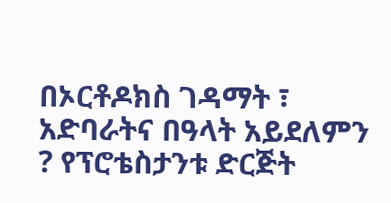በኦርቶዶክስ ገዳማት ፣ አድባራትና በዓላት አይደለምን ? የፕሮቴስታንቱ ድርጅት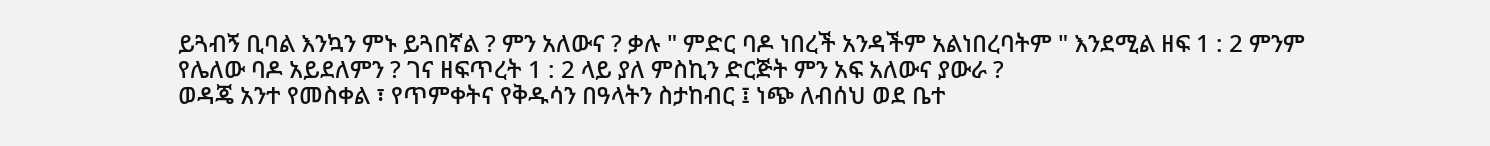ይጓብኝ ቢባል እንኳን ምኑ ይጓበኛል ? ምን አለውና ? ቃሉ " ምድር ባዶ ነበረች አንዳችም አልነበረባትም " እንደሚል ዘፍ 1 : 2 ምንም የሌለው ባዶ አይደለምን ? ገና ዘፍጥረት 1 : 2 ላይ ያለ ምስኪን ድርጅት ምን አፍ አለውና ያውራ ?
ወዳጄ አንተ የመስቀል ፣ የጥምቀትና የቅዱሳን በዓላትን ስታከብር ፤ ነጭ ለብሰህ ወደ ቤተ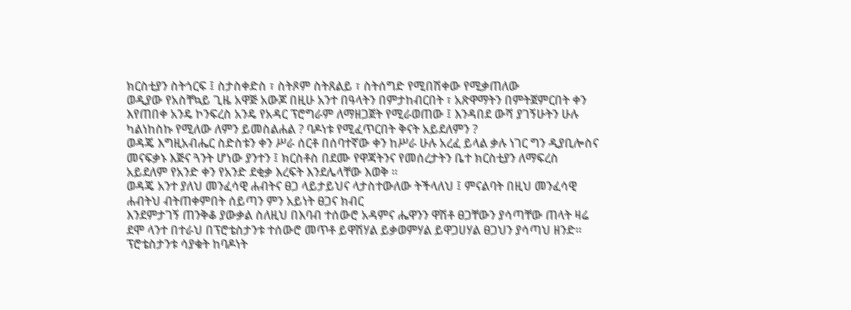ክርስቲያን ስትጎርፍ ፤ ስታስቀድስ ፣ ስትጾም ስትጸልይ ፣ ስትሰግድ የሚበሽቀው የሚቃጠለው
ወዲያው የአስቸኳይ ጊዜ አዋጅ አውጆ በዚሁ አንተ በዓላትን በምታከብርበት ፣ አጽዋማትን በምትጀምርበት ቀን እየጠበቀ አንዴ ኮንፍረስ አንዴ የአዳር ፕሮግራም ለማዘጋጀት የሚራወጠው ፤ እንዳበደ ውሻ ያገኝሁትን ሁሉ ካልነከስኩ የሚለው ለምን ይመስልሐል ? ባዶነቱ የሚፈጥርበት ቅናት አይደለምን ?
ወዳጄ እግዚአብሔር ስድስቱን ቀን ሥራ ሰርቶ በሰባተኛው ቀን ከሥራ ሁሉ አረፈ ይላል ቃሉ ነገር ግን ዲያቢሎስና መናፍቃኑ እጅና ጓንት ሆነው ያንተን ፤ ክርስቶስ በደሙ የዋጃትንና የመሰረታትን ቤተ ክርስቲያን ለማፍረስ አይደለም የአንድ ቀን የአንድ ደቂቃ እረፍት እንደሌላቸው እወቅ ።
ወዳጄ አንተ ያለህ መንፈሳዊ ሐብትና ፀጋ ላይታይህና ላታስተውለው ትችላለህ ፤ ምናልባት በዚህ መንፈሳዊ ሐብትህ ብትጠቀምበት ሰይጣን ምን አይነት ፀጋና ክብር
እንደምታገኝ ጠንቅቆ ያውቃል ስለዚህ በእባብ ተሰውሮ አዳምና ሔዋንን ዋሽቶ ፀጋቸውን ያሳጣቸው ጠላት ዛሬ ደሞ ላንተ በተራህ በፕሮቴስታንቱ ተሰውሮ መጥቶ ይዋሽሃል ይቃወምሃል ይዋጋሀሃል ፀጋህን ያሳጣህ ዘንድ።
ፕሮቴስታንቱ ሳያቁት ከባዶነት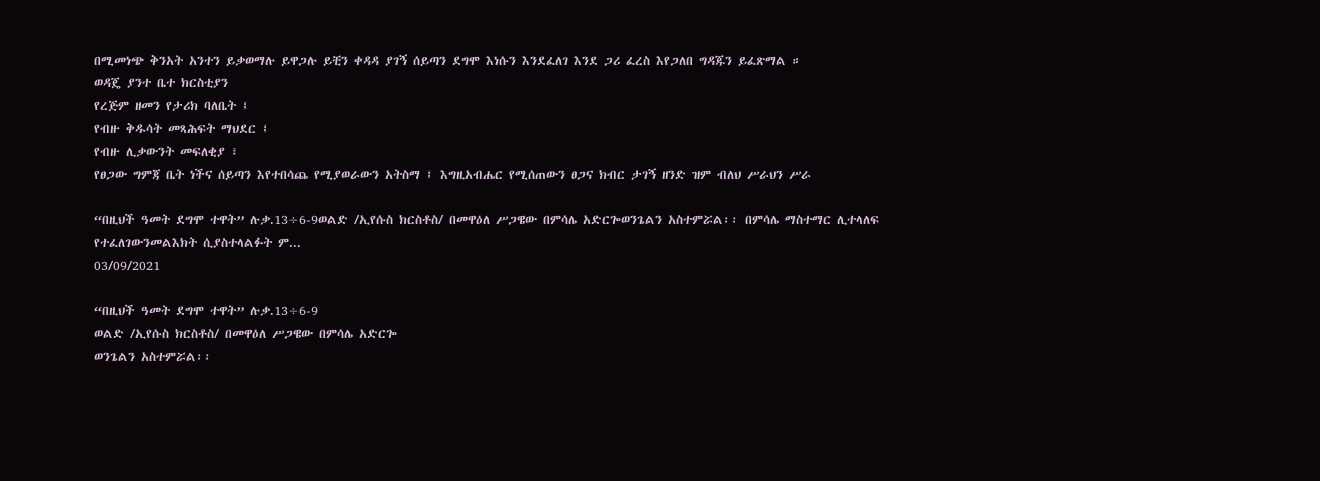በሚመነጭ ቅንአት አንተን ይቃወማሉ ይዋጋሉ ይቺን ቀዳዳ ያገኝ ሰይጣን ደግሞ እነሱን እንደፈለገ እንደ ጋሪ ፈረስ እየጋለበ ግዳጁን ይፈጽማል ።
ወዳጄ ያንተ ቤተ ክርስቲያን
የረጅም ዘመን የታሪክ ባለቤት ፤
የብዙ ቅዱሳት መጻሕፍት ማህደር ፤
የብዙ ሊቃውንት መፍለቂያ ፣
የፀጋው ግምጃ ቤት ነችና ሰይጣን እየተበሳጨ የሚያወራውን አትስማ ፤ እግዚአብሔር የሚሰጠውን ፀጋና ክብር ታገኝ ዘንድ ዝም ብለህ ሥራህን ሥራ

“በዚህች ዓመት ደግሞ ተዋት” ሉቃ.13÷6-9ወልድ /ኢየሱስ ክርስቶስ/ በመዋዕለ ሥጋዌው በምሳሌ አድርጐወንጌልን አስተምሯል፡፡ በምሳሌ ማስተማር ሊተላለፍ የተፈለገውንመልእክት ሲያስተላልፉት ም...
03/09/2021

“በዚህች ዓመት ደግሞ ተዋት” ሉቃ.13÷6-9
ወልድ /ኢየሱስ ክርስቶስ/ በመዋዕለ ሥጋዌው በምሳሌ አድርጐ
ወንጌልን አስተምሯል፡፡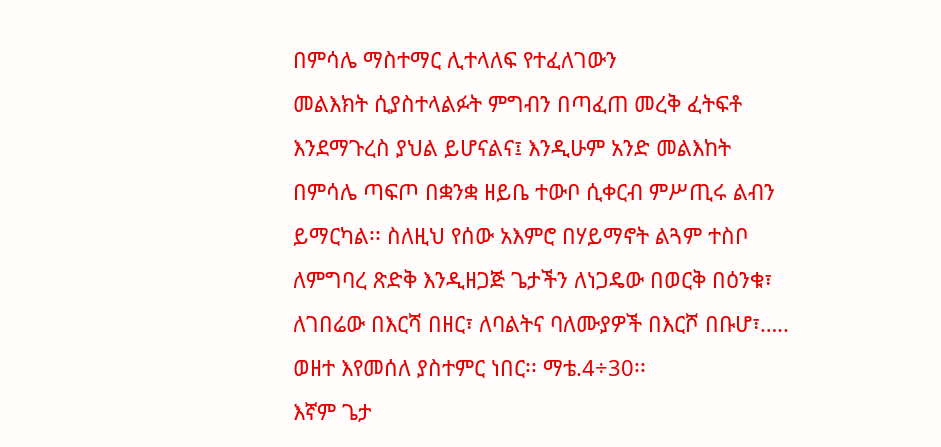በምሳሌ ማስተማር ሊተላለፍ የተፈለገውን
መልእክት ሲያስተላልፉት ምግብን በጣፈጠ መረቅ ፈትፍቶ
እንደማጉረስ ያህል ይሆናልና፤ እንዲሁም አንድ መልእከት
በምሳሌ ጣፍጦ በቋንቋ ዘይቤ ተውቦ ሲቀርብ ምሥጢሩ ልብን
ይማርካል፡፡ ስለዚህ የሰው አእምሮ በሃይማኖት ልጓም ተስቦ
ለምግባረ ጽድቅ እንዲዘጋጅ ጌታችን ለነጋዴው በወርቅ በዕንቁ፣
ለገበሬው በእርሻ በዘር፣ ለባልትና ባለሙያዎች በእርሾ በቡሆ፣…..
ወዘተ እየመሰለ ያስተምር ነበር፡፡ ማቴ.4÷30፡፡
እኛም ጌታ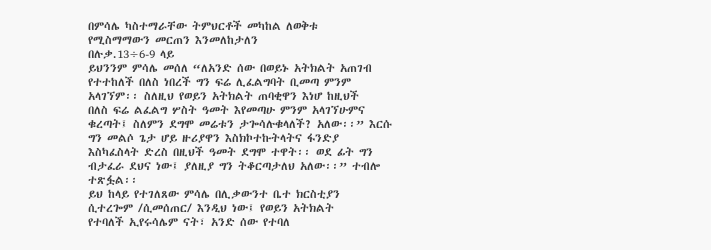በምሳሌ ካስተማራቸው ትምህርቶች መካከል ለወቅቱ
የሚስማማውን መርጠን እንመለከታለን
በሉቃ.13÷6-9 ላይ
ይህንንም ምሳሌ መሰለ “ለአንድ ሰው በወይኑ አትክልት አጠገብ
የተተከለች በለስ ነበረች ግን ፍሬ ሊፈልግባት ቢመጣ ምንም
አላገኘም፡፡ ስለዚህ የወይን አትክልት ጠባቂዋን እነሆ ከዚህች
በለስ ፍሬ ልፈልግ ሦስት ዓመት እየመጣሁ ምንም አላገኘሁምና
ቁረጣት፤ ስለምን ደግሞ መሬቱን ታጐሳሉቁላለች? አለው፡፡” እርሱ
ግን መልሶ ጌታ ሆይ ዙሪያዋን እስክኮተኩትላትና ፋንድያ
እስካፈስላት ድረስ በዚህች ዓመት ደግሞ ተዋት፡፡ ወደ ፊት ግን
ብታፈራ ደህና ነው፤ ያለዚያ ግን ትቆርጣታለህ አለው፡፡” ተብሎ
ተጽፏል፡፡
ይህ ከላይ የተገለጸው ምሳሌ በሊቃውንተ ቤተ ክርስቲያን
ሲተረጐም /ሲመሰጠር/ እንዲህ ነው፤ የወይን አትክልት
የተባለች ኢየሩሳሌም ናት፣ አንድ ሰው የተባለ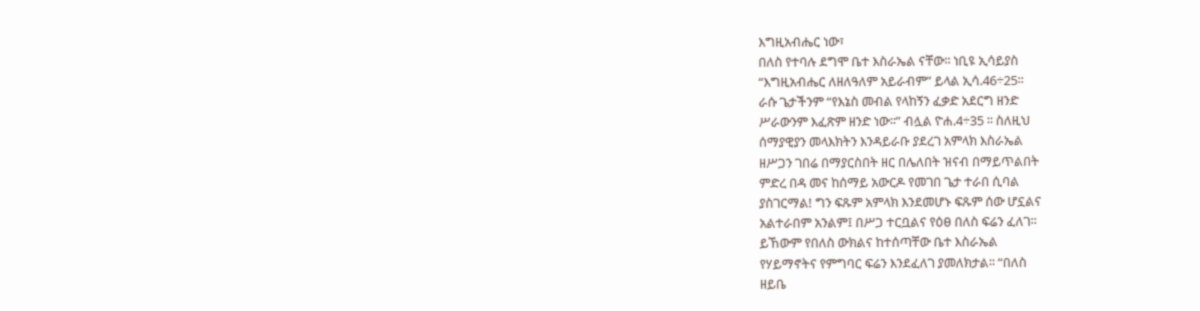እግዚአብሔር ነው፣
በለስ የተባሉ ደግሞ ቤተ እስራኤል ናቸው፡፡ ነቢዩ ኢሳይያስ
“እግዚአብሔር ለዘለዓለም አይራብም” ይላል ኢሳ.46÷25፡፡
ራሱ ጌታችንም “የእኔስ መብል የላከኝን ፈቃድ አደርግ ዘንድ
ሥራውንም እፈጽም ዘንድ ነው፡፡” ብሏል ዮሐ.4÷35 ፡፡ ስለዚህ
ሰማያዊያን መላእክትን እንዳይራቡ ያደረገ አምላክ እስራኤል
ዘሥጋን ገበሬ በማያርስበት ዘር በሌለበት ዝናብ በማይጥልበት
ምድረ በዳ መና ከሰማይ አውርዶ የመገበ ጌታ ተራበ ሲባል
ያስገርማል! ግን ፍጹም አምላክ እንደመሆኑ ፍጹም ሰው ሆኗልና
አልተራበም አንልም፤ በሥጋ ተርቧልና የዕፀ በለስ ፍሬን ፈለገ፡፡
ይኸውም የበለስ ውክልና ከተሰጣቸው ቤተ እስራኤል
የሃይማኖትና የምግባር ፍሬን እንደፈለገ ያመለክታል፡፡ “በለስ
ዘይቤ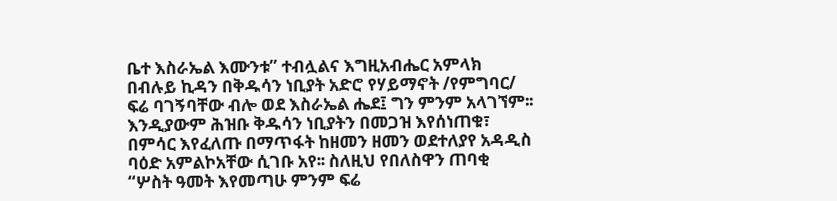ቤተ እስራኤል እሙንቱ” ተብሏልና እግዚአብሔር አምላክ
በብሉይ ኪዳን በቅዱሳን ነቢያት አድሮ የሃይማኖት /የምግባር/
ፍሬ ባገኝባቸው ብሎ ወደ እስራኤል ሔደ፤ ግን ምንም አላገኘም፡፡
እንዲያውም ሕዝቡ ቅዱሳን ነቢያትን በመጋዝ እየሰነጠቁ፣
በምሳር እየፈለጡ በማጥፋት ከዘመን ዘመን ወደተለያየ አዳዲስ
ባዕድ አምልኮአቸው ሲገቡ አየ፡፡ ስለዚህ የበለስዋን ጠባቂ
“ሦስት ዓመት እየመጣሁ ምንም ፍሬ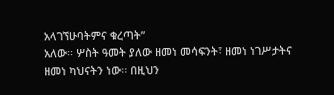አላገኘሁባትምና ቁረጣት”
አለው፡፡ ሦስት ዓመት ያለው ዘመነ መሳፍንት፣ ዘመነ ነገሥታትና
ዘመነ ካህናትን ነው፡፡ በዚህን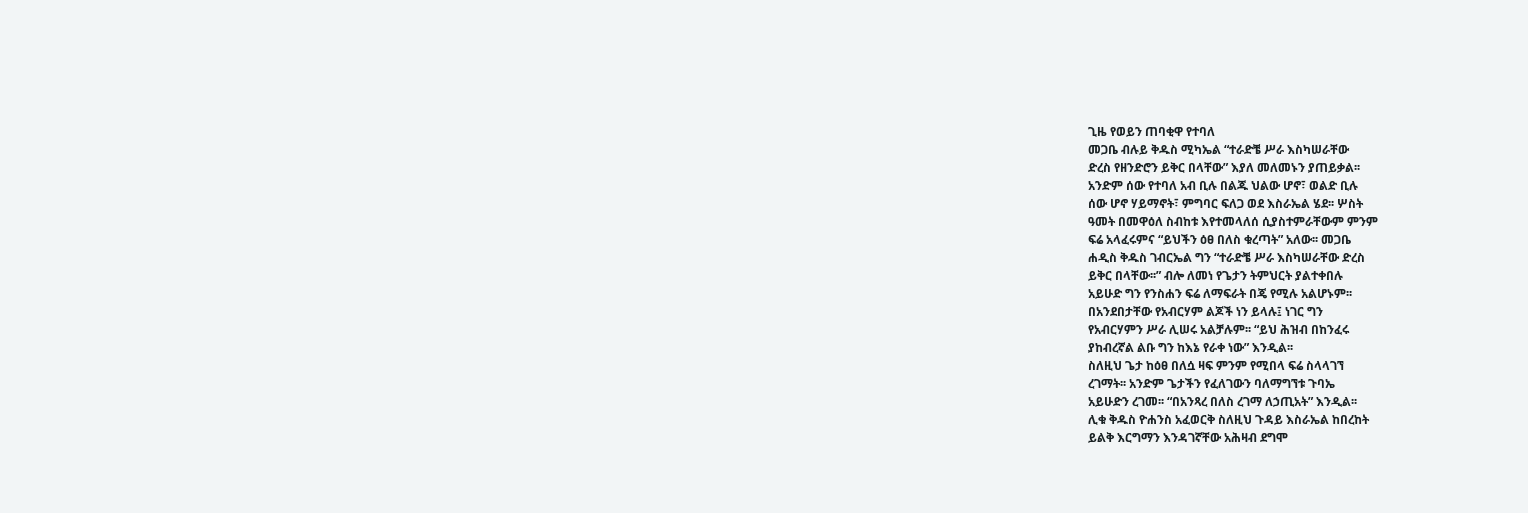ጊዜ የወይን ጠባቂዋ የተባለ
መጋቤ ብሉይ ቅዱስ ሚካኤል “ተራድቼ ሥራ እስካሠራቸው
ድረስ የዘንድሮን ይቅር በላቸው” እያለ መለመኑን ያጠይቃል፡፡
አንድም ሰው የተባለ አብ ቢሉ በልጁ ህልው ሆኖ፣ ወልድ ቢሉ
ሰው ሆኖ ሃይማኖት፣ ምግባር ፍለጋ ወደ እስራኤል ሄደ፡፡ ሦስት
ዓመት በመዋዕለ ስብከቱ እየተመላለሰ ሲያስተምራቸውም ምንም
ፍሬ አላፈሩምና “ይህችን ዕፀ በለስ ቁረጣት” አለው፡፡ መጋቤ
ሐዲስ ቅዱስ ገብርኤል ግን “ተራድቼ ሥራ እስካሠራቸው ድረስ
ይቅር በላቸው፡፡” ብሎ ለመነ የጌታን ትምህርት ያልተቀበሉ
አይሁድ ግን የንስሐን ፍሬ ለማፍራት በጄ የሚሉ አልሆኑም፡፡
በአንደበታቸው የአብርሃም ልጆች ነን ይላሉ፤ ነገር ግን
የአብርሃምን ሥራ ሊሠሩ አልቻሉም፡፡ “ይህ ሕዝብ በከንፈሩ
ያከብረኛል ልቡ ግን ከእኔ የራቀ ነው” እንዲል፡፡
ስለዚህ ጌታ ከዕፀ በለሷ ዛፍ ምንም የሚበላ ፍሬ ስላላገኘ
ረገማት፡፡ አንድም ጌታችን የፈለገውን ባለማግኘቱ ጉባኤ
አይሁድን ረገመ፡፡ “በአንጻረ በለስ ረገማ ለኃጢአት” እንዲል፡፡
ሊቁ ቅዱስ ዮሐንስ አፈወርቅ ስለዚህ ጉዳይ እስራኤል ከበረከት
ይልቅ እርግማን እንዳገኛቸው አሕዛብ ደግሞ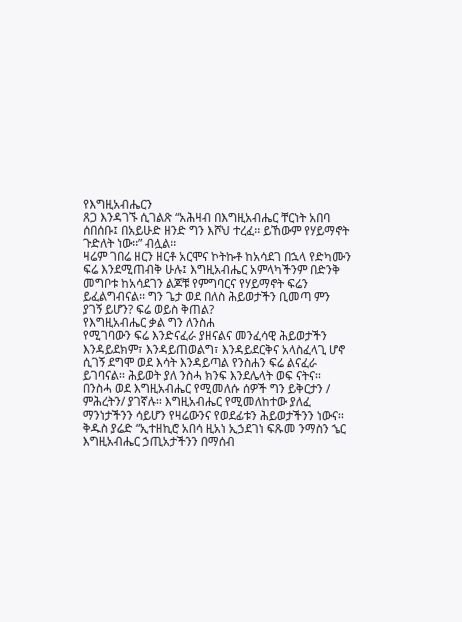የእግዚአብሔርን
ጸጋ እንዳገኙ ሲገልጽ “አሕዛብ በእግዚአብሔር ቸርነት አበባ
ሰበሰቡ፤ በአይሁድ ዘንድ ግን እሾህ ተረፈ፡፡ ይኸውም የሃይማኖት
ጉድለት ነው፡፡” ብሏል፡፡
ዛሬም ገበሬ ዘርን ዘርቶ አርሞና ኮትኩቶ ከአሳደገ በኋላ የድካሙን
ፍሬ እንደሚጠብቅ ሁሉ፤ እግዚአብሔር አምላካችንም በድንቅ
መግቦቱ ከአሳደገን ልጆቹ የምግባርና የሃይማኖት ፍሬን
ይፈልግብናል፡፡ ግን ጌታ ወደ በለስ ሕይወታችን ቢመጣ ምን
ያገኝ ይሆን? ፍሬ ወይስ ቅጠል?
የእግዚአብሔር ቃል ግን ለንስሐ
የሚገባውን ፍሬ እንድናፈራ ያዘናልና መንፈሳዊ ሕይወታችን
እንዳይደክም፣ እንዳይጠወልግ፣ እንዳይደርቅና አላስፈላጊ ሆኖ
ሲገኝ ደግሞ ወደ እሳት እንዳይጣል የንስሐን ፍሬ ልናፈራ
ይገባናል፡፡ ሕይወት ያለ ንስሓ ክንፍ እንደሌላት ወፍ ናትና፡፡
በንስሓ ወደ እግዚአብሔር የሚመለሱ ሰዎች ግን ይቅርታን /
ምሕረትን/ ያገኛሉ፡፡ እግዚአብሔር የሚመለከተው ያለፈ
ማንነታችንን ሳይሆን የዛሬውንና የወደፊቱን ሕይወታችንን ነውና፡፡
ቅዱስ ያሬድ “ኢተዘኪሮ አበሳ ዚአነ ኢኃደገነ ፍጹመ ንማስን ኄር
እግዚአብሔር ኃጢአታችንን በማሰብ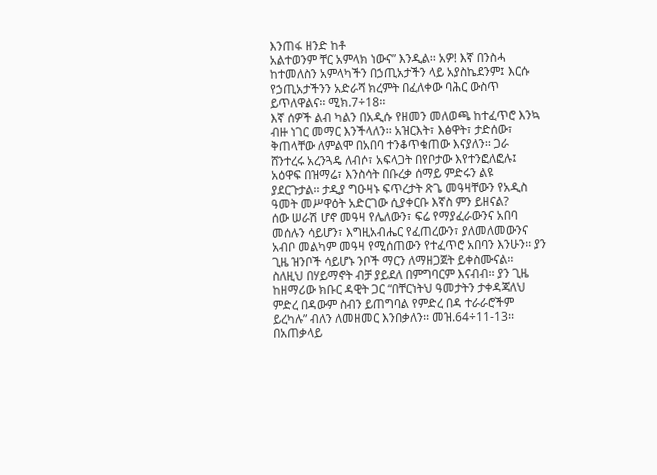እንጠፋ ዘንድ ከቶ
አልተወንም ቸር አምላክ ነውና” እንዲል፡፡ አዎ! እኛ በንስሓ
ከተመለስን አምላካችን በኃጢአታችን ላይ አያስኬደንም፤ እርሱ
የኃጢአታችንን አድራሻ ክረምት በፈለቀው ባሕር ውስጥ
ይጥለዋልና፡፡ ሚክ.7÷18፡፡
እኛ ሰዎች ልብ ካልን በአዲሱ የዘመን መለወጫ ከተፈጥሮ እንኳ
ብዙ ነገር መማር እንችላለን፡፡ አዝርእት፣ እፅዋት፣ ታድሰው፣
ቅጠላቸው ለምልሞ በአበባ ተንቆጥቁጠው እናያለን፡፡ ጋራ
ሸንተረሩ አረንጓዴ ለብሶ፣ አፍላጋት በየቦታው እየተንፎለፎሉ፤
አዕዋፍ በዝማሬ፣ እንስሳት በቡረቃ ሰማይ ምድሩን ልዩ
ያደርጉታል፡፡ ታዲያ ግዑዛኑ ፍጥረታት ጽጌ መዓዛቸውን የአዲስ
ዓመት መሥዋዕት አድርገው ሲያቀርቡ እኛስ ምን ይዘናል?
ሰው ሠራሽ ሆኖ መዓዛ የሌለውን፣ ፍሬ የማያፈራውንና አበባ
መሰሉን ሳይሆን፣ እግዚአብሔር የፈጠረውን፣ ያለመለመውንና
አብቦ መልካም መዓዛ የሚሰጠውን የተፈጥሮ አበባን እንሁን፡፡ ያን
ጊዜ ዝንቦች ሳይሆኑ ንቦች ማርን ለማዘጋጀት ይቀስሙናል፡፡
ስለዚህ በሃይማኖት ብቻ ያይደለ በምግባርም እናብብ፡፡ ያን ጊዜ
ከዘማሪው ክቡር ዳዊት ጋር “በቸርነትህ ዓመታትን ታቀዳጃለህ
ምድረ በዳውም ስብን ይጠግባል የምድረ በዳ ተራራሮችም
ይረካሉ” ብለን ለመዘመር እንበቃለን፡፡ መዝ.64÷11-13፡፡
በአጠቃላይ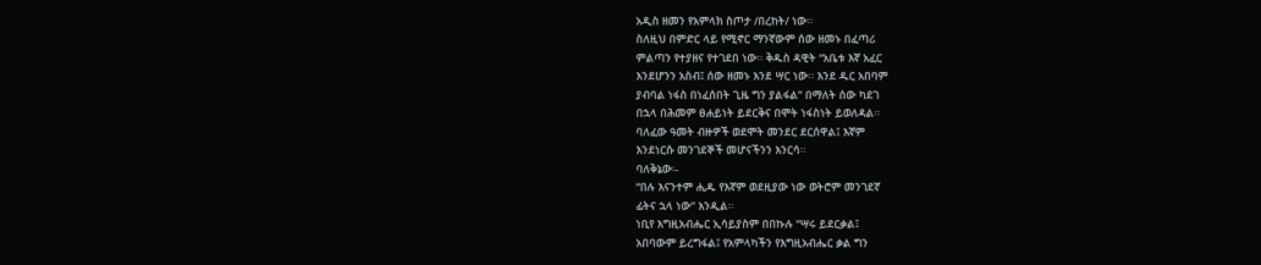አዲስ ዘመን የአምላክ ስጦታ /በረከት/ ነው፡፡
ስለዚህ በምድር ላይ የሚኖር ማንኛውም ሰው ዘመኑ በፈጣሪ
ምልጣን የተያዘና የተገደበ ነው፡፡ ቅዱስ ዳዊት “አቤቱ እኛ አፈር
እንደሆንን አስብ፤ ሰው ዘመኑ እንደ ሣር ነው፡፡ እንደ ዱር አበባም
ያብባል ነፋስ በነፈሰበት ጊዜ ግን ያልፋል” በማለት ሰው ካደገ
በኋላ በሕመም ፀሐይነት ይደርቅና በሞት ነፋስነት ይወለዳል፡፡
ባለፈው ዓመት ብዙዎች ወደሞት መንደር ደርሰዋል፤ እኛም
እንደነርሱ መንገደኞች መሆናችንን እንርሳ፡፡
ባለቅኔው፡-
“በሉ እናንተም ሒዱ የእኛም ወደዚያው ነው ወትሮም መንገደኛ
ፊትና ኋላ ነው” እንዲል፡፡
ነቢየ እግዚአብሔር ኢሳይያስም በበኩሉ “ሣሩ ይደርቃል፤
አበባውም ይረግፋል፤ የአምላካችን የእግዚአብሔር ቃል ግን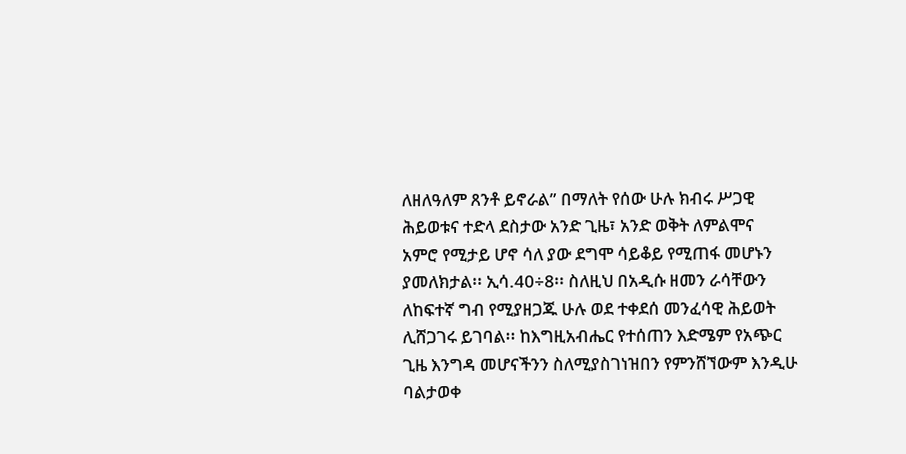ለዘለዓለም ጸንቶ ይኖራል” በማለት የሰው ሁሉ ክብሩ ሥጋዊ
ሕይወቱና ተድላ ደስታው አንድ ጊዜ፣ አንድ ወቅት ለምልሞና
አምሮ የሚታይ ሆኖ ሳለ ያው ደግሞ ሳይቆይ የሚጠፋ መሆኑን
ያመለክታል፡፡ ኢሳ.40÷8፡፡ ስለዚህ በአዲሱ ዘመን ራሳቸውን
ለከፍተኛ ግብ የሚያዘጋጁ ሁሉ ወደ ተቀደሰ መንፈሳዊ ሕይወት
ሊሸጋገሩ ይገባል፡፡ ከእግዚአብሔር የተሰጠን እድሜም የአጭር
ጊዜ እንግዳ መሆናችንን ስለሚያስገነዝበን የምንሸኘውም እንዲሁ
ባልታወቀ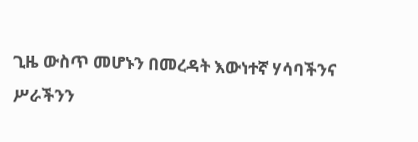ጊዜ ውስጥ መሆኑን በመረዳት እውነተኛ ሃሳባችንና
ሥራችንን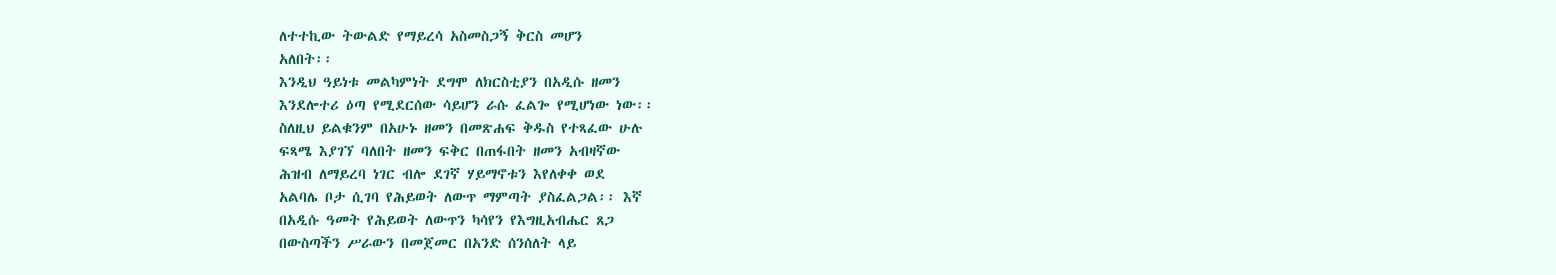ለተተኪው ትውልድ የማይረሳ አስመስጋኝ ቅርስ መሆን
አለበት፡፡
እንዲህ ዓይነቱ መልካምነት ደግሞ ለክርስቲያን በአዲሱ ዘመን
እንደሎተሪ ዕጣ የሚደርሰው ሳይሆን ራሱ ፈልጐ የሚሆነው ነው፡፡
ስለዚህ ይልቁንም በአሁኑ ዘመን በመጽሐፍ ቅዱስ የተጻፈው ሁሉ
ፍጻሜ እያገኘ ባለበት ዘመን ፍቅር በጠፋበት ዘመን አብዛኛው
ሕዝብ ለማይረባ ነገር ብሎ ደገኛ ሃይማኖቱን እየለቀቀ ወደ
አልባሌ ቦታ ሲገባ የሕይወት ለውጥ ማምጣት ያስፈልጋል፡፡ እኛ
በአዲሱ ዓመት የሕይወት ለውጥን ካሳየን የእግዚአብሔር ጸጋ
በውስጣችን ሥራውን በመጀመር በአንድ ሰንሰለት ላይ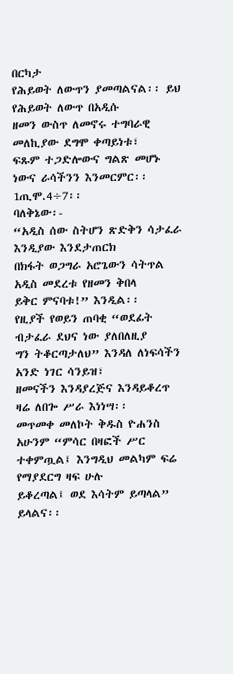በርካታ
የሕይወት ለውጥን ያመጣልናል፡፡ ይህ የሕይወት ለውጥ በአዲሱ
ዘመን ውስጥ ለመኖሩ ተግባራዊ መለኪያው ደግሞ ቀጣይነቱ፣
ፍጹም ተጋድሎውና ግልጽ መሆኑ ነውና ራሳችንን እንመርምር፡፡
1ጢሞ.4÷7፡፡
ባለቅኔው፡-
“አዲስ ሰው ስትሆን ጽድቅን ሳታፈራ እንዲያው እንደታጠርክ
በክፋት ወጋግራ አሮጌውን ሳትጥል አዲስ መደረቱ የዘመን ቅበላ
ይቅር ምናባቱ!” እንዲል፡፡
የዚያች የወይን ጠባቂ “ወደፊት ብታፈራ ደህና ነው ያለበለዚያ
ግን ትቆርጣታለህ” እንዳለ ለነፍሳችን አንድ ነገር ሳንይዝ፣
ዘመናችን እንዳያረጅና እንዳይቆረጥ ዛሬ ለበጐ ሥራ እነነሣ፡፡
መጥመቀ መለኮት ቅዱስ ዮሐንስ አሁንም “ምሳር በዛፎች ሥር
ተቀምጧል፤ እንግዲህ መልካም ፍሬ የማያደርግ ዛፍ ሁሉ
ይቆረጣል፤ ወደ እሳትም ይጣላል” ይላልና፡፡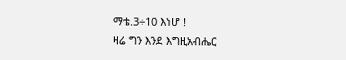ማቴ.3÷10 እነሆ !
ዛሬ ግን እንደ እግዚአብሔር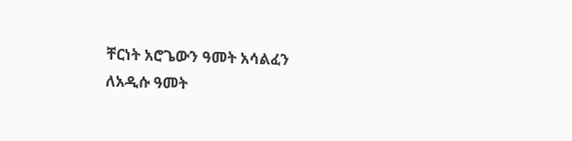ቸርነት አሮጌውን ዓመት አሳልፈን
ለአዲሱ ዓመት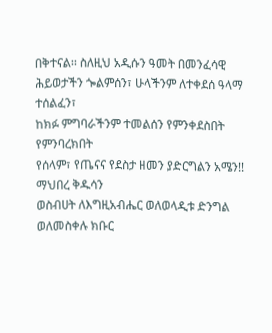በቅተናል፡፡ ስለዚህ አዲሱን ዓመት በመንፈሳዊ
ሕይወታችን ጐልምሰን፣ ሁላችንም ለተቀደሰ ዓላማ ተሰልፈን፣
ከክፉ ምግባራችንም ተመልሰን የምንቀደስበት የምንባረክበት
የሰላም፣ የጤናና የደስታ ዘመን ያድርግልን አሜን!!
ማህበረ ቅዱሳን
ወስብሀት ለእግዚአብሔር ወለወላዲቱ ድንግል ወለመስቀሉ ክቡር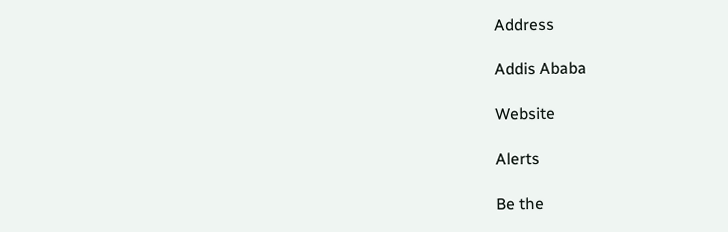Address

Addis Ababa

Website

Alerts

Be the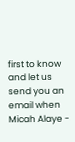first to know and let us send you an email when Micah Alaye -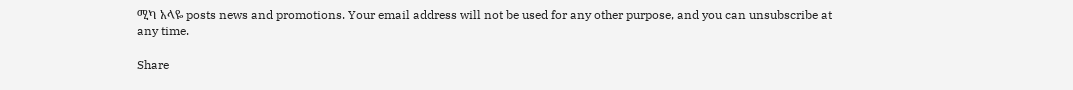ሚካ አላዬ posts news and promotions. Your email address will not be used for any other purpose, and you can unsubscribe at any time.

Share